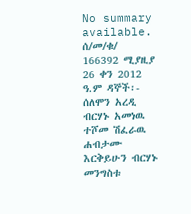No summary available.
ሰ/መ/ቁ/ 166392 ሚያዚያ 26 ቀን 2012 ዓ.ም ዳኞች፡- ሰለሞን አረዲ ብርሃኑ አመነዉ ተሾመ ሽፈራዉ ሐብታሙ እርቅይሁን ብርሃኑ መንግስቱ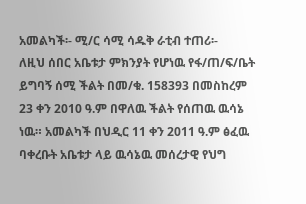አመልካች፡- ሚ/ር ሳሚ ሳዱቅ ራቲብ ተጠሪ፡-
ለዚህ ሰበር አቤቱታ ምክንያት የሆነዉ የፋ/ጠ/ፍ/ቤት ይግባኝ ሰሚ ችልት በመ/ቁ. 158393 በመስከረም 23 ቀን 2010 ዓ.ም በዋለዉ ችልት የሰጠዉ ዉሳኔ ነዉ። አመልካች በህዲር 11 ቀን 2011 ዓ.ም ፅፈዉ ባቀረቡት አቤቱታ ላይ ዉሳኔዉ መሰረታዊ የህግ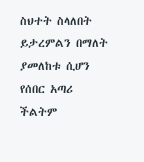ስህተት ስላለበት ይታረምልን በማለት ያመለከቱ ሲሆን የሰበር አጣሪ ችልትም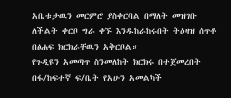አቤቱታዉን መርምሮ ያስቀርባል በማለት መዝገቡ ለችልት ቀርቦ ግራ ቀኙ እንዱከራከሩበት ትዕዛዝ ሰጥቶ በፅሐፍ ክርክራቸዉን አቅርቦል።
የጉዲዩን አመጣጥ ስንመለከት ክርክሩ በተጀመረበት በፋ/ከፍተኛ ፍ/ቤት የአሁን አመልካች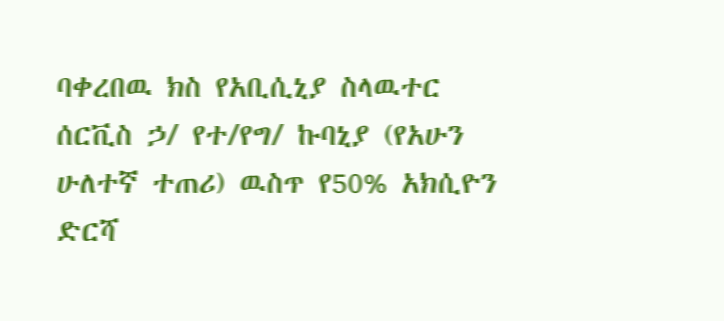ባቀረበዉ ክስ የአቢሲኒያ ስላዉተር ሰርቪስ ኃ/ የተ/የግ/ ኩባኒያ (የአሁን ሁለተኛ ተጠሪ) ዉስጥ የ50% አክሲዮን ድርሻ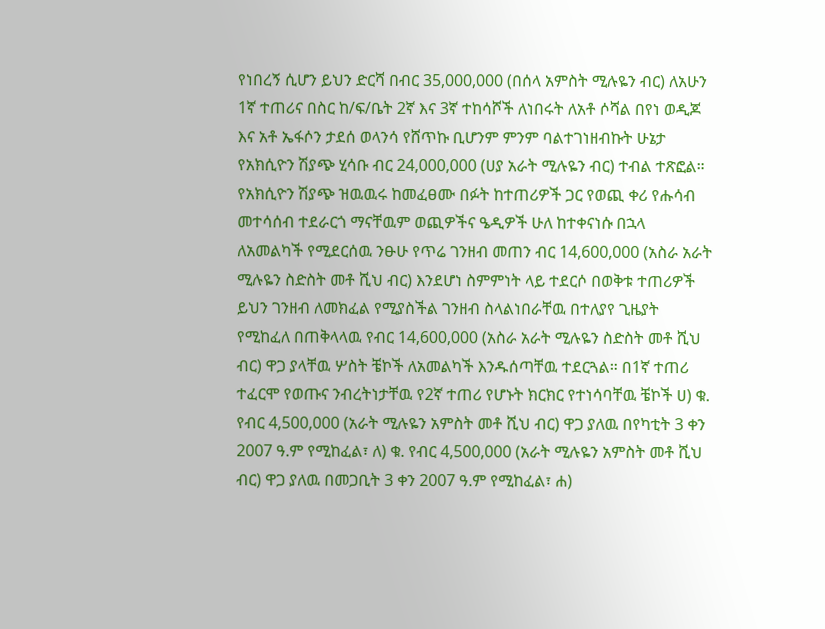የነበረኝ ሲሆን ይህን ድርሻ በብር 35,000,000 (በሰላ አምስት ሚሉዬን ብር) ለአሁን 1ኛ ተጠሪና በስር ከ/ፍ/ቤት 2ኛ እና 3ኛ ተከሳሾች ለነበሩት ለአቶ ሶሻል በየነ ወዲጆ እና አቶ ኤፋሶን ታደሰ ወላንሳ የሸጥኩ ቢሆንም ምንም ባልተገነዘብኩት ሁኔታ የአክሲዮን ሽያጭ ሂሳቡ ብር 24,000,000 (ሀያ አራት ሚሉዬን ብር) ተብል ተጽፎል። የአክሲዮን ሽያጭ ዝዉዉሩ ከመፈፀሙ በፉት ከተጠሪዎች ጋር የወጪ ቀሪ የሑሳብ መተሳሰብ ተደራርጎ ማናቸዉም ወጪዎችና ዔዲዎች ሁለ ከተቀናነሱ በኋላ ለአመልካች የሚደርሰዉ ንፁሁ የጥሬ ገንዘብ መጠን ብር 14,600,000 (አስራ አራት ሚሉዬን ስድስት መቶ ሺህ ብር) እንደሆነ ስምምነት ላይ ተደርሶ በወቅቱ ተጠሪዎች ይህን ገንዘብ ለመክፈል የሚያስችል ገንዘብ ስላልነበራቸዉ በተለያየ ጊዜያት የሚከፈለ በጠቅላላዉ የብር 14,600,000 (አስራ አራት ሚሉዬን ስድስት መቶ ሺህ ብር) ዋጋ ያላቸዉ ሦስት ቼኮች ለአመልካች እንዱሰጣቸዉ ተደርጓል። በ1ኛ ተጠሪ ተፈርሞ የወጡና ንብረትነታቸዉ የ2ኛ ተጠሪ የሆኑት ክርክር የተነሳባቸዉ ቼኮች ሀ) ቁ. የብር 4,500,000 (አራት ሚሉዬን አምስት መቶ ሺህ ብር) ዋጋ ያለዉ በየካቲት 3 ቀን 2007 ዓ.ም የሚከፈል፣ ለ) ቁ. የብር 4,500,000 (አራት ሚሉዬን አምስት መቶ ሺህ ብር) ዋጋ ያለዉ በመጋቢት 3 ቀን 2007 ዓ.ም የሚከፈል፣ ሐ)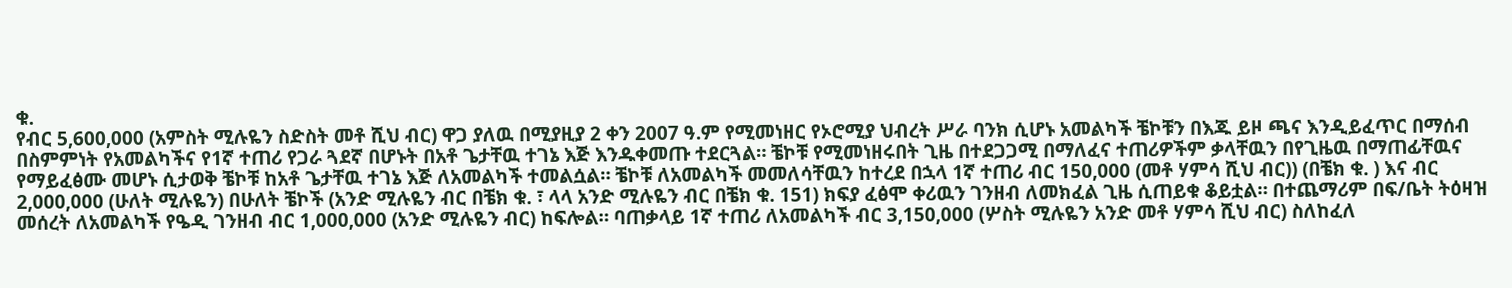ቁ.
የብር 5,600,000 (አምስት ሚሉዬን ስድስት መቶ ሺህ ብር) ዋጋ ያለዉ በሚያዚያ 2 ቀን 2007 ዓ.ም የሚመነዘር የኦሮሚያ ህብረት ሥራ ባንክ ሲሆኑ አመልካች ቼኮቹን በእጁ ይዞ ጫና እንዲይፈጥር በማሰብ በስምምነት የአመልካችና የ1ኛ ተጠሪ የጋራ ጓደኛ በሆኑት በአቶ ጌታቸዉ ተገኔ እጅ እንዱቀመጡ ተደርጓል። ቼኮቹ የሚመነዘሩበት ጊዜ በተደጋጋሚ በማለፈና ተጠሪዎችም ቃላቸዉን በየጊዜዉ በማጠፊቸዉና የማይፈፅሙ መሆኑ ሲታወቅ ቼኮቹ ከአቶ ጌታቸዉ ተገኔ እጅ ለአመልካች ተመልሷል። ቼኮቹ ለአመልካች መመለሳቸዉን ከተረደ በኋላ 1ኛ ተጠሪ ብር 150,000 (መቶ ሃምሳ ሺህ ብር)) (በቼክ ቁ. ) እና ብር 2,000,000 (ሁለት ሚሉዬን) በሁለት ቼኮች (አንድ ሚሉዬን ብር በቼክ ቁ. ፣ ላላ አንድ ሚሉዬን ብር በቼክ ቁ. 151) ክፍያ ፈፅሞ ቀሪዉን ገንዘብ ለመክፈል ጊዜ ሲጠይቁ ቆይቷል። በተጨማሪም በፍ/ቤት ትዕዛዝ መሰረት ለአመልካች የዔዲ ገንዘብ ብር 1,000,000 (አንድ ሚሉዬን ብር) ከፍሎል። ባጠቃላይ 1ኛ ተጠሪ ለአመልካች ብር 3,150,000 (ሦስት ሚሉዬን አንድ መቶ ሃምሳ ሺህ ብር) ስለከፈለ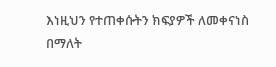እነዚህን የተጠቀሱትን ክፍያዎች ለመቀናነስ በማለት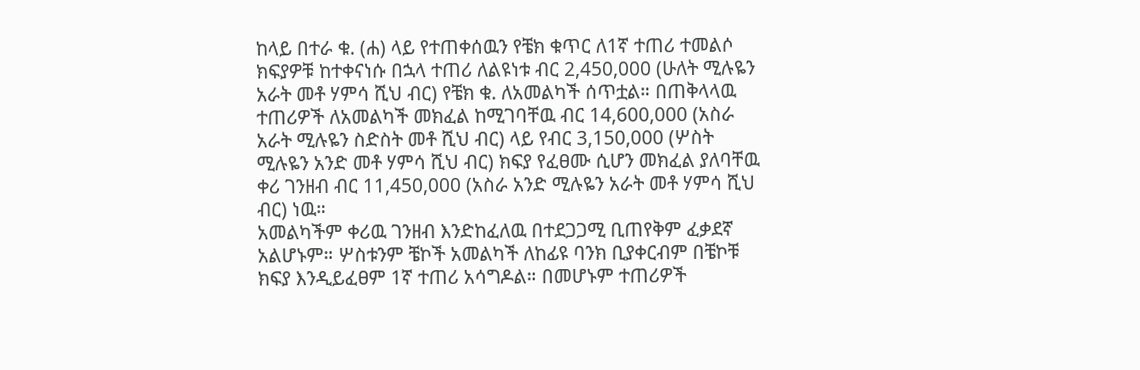ከላይ በተራ ቁ. (ሐ) ላይ የተጠቀሰዉን የቼክ ቁጥር ለ1ኛ ተጠሪ ተመልሶ ክፍያዎቹ ከተቀናነሱ በኋላ ተጠሪ ለልዩነቱ ብር 2,450,000 (ሁለት ሚሉዬን አራት መቶ ሃምሳ ሺህ ብር) የቼክ ቁ. ለአመልካች ሰጥቷል። በጠቅላላዉ ተጠሪዎች ለአመልካች መክፈል ከሚገባቸዉ ብር 14,600,000 (አስራ አራት ሚሉዬን ስድስት መቶ ሺህ ብር) ላይ የብር 3,150,000 (ሦስት ሚሉዬን አንድ መቶ ሃምሳ ሺህ ብር) ክፍያ የፈፀሙ ሲሆን መክፈል ያለባቸዉ ቀሪ ገንዘብ ብር 11,450,000 (አስራ አንድ ሚሉዬን አራት መቶ ሃምሳ ሺህ ብር) ነዉ።
አመልካችም ቀሪዉ ገንዘብ እንድከፈለዉ በተደጋጋሚ ቢጠየቅም ፈቃደኛ አልሆኑም። ሦስቱንም ቼኮች አመልካች ለከፊዩ ባንክ ቢያቀርብም በቼኮቹ ክፍያ እንዲይፈፀም 1ኛ ተጠሪ አሳግዶል። በመሆኑም ተጠሪዎች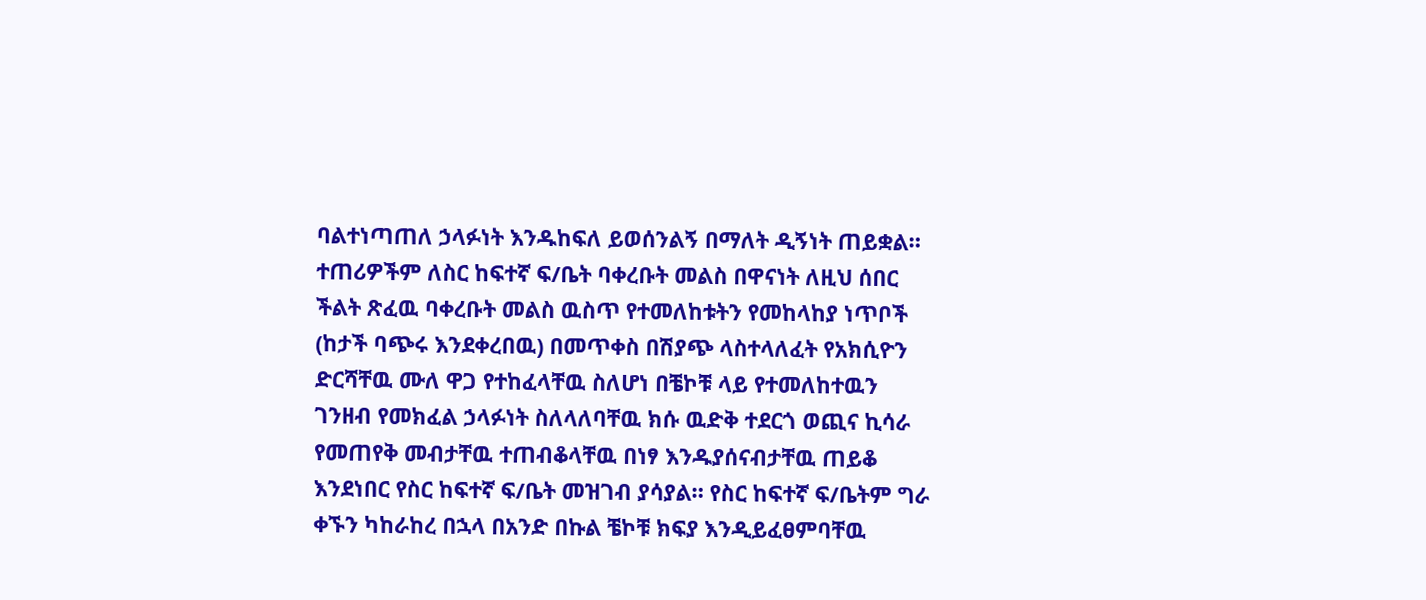ባልተነጣጠለ ኃላፉነት እንዱከፍለ ይወሰንልኝ በማለት ዲኝነት ጠይቋል። ተጠሪዎችም ለስር ከፍተኛ ፍ/ቤት ባቀረቡት መልስ በዋናነት ለዚህ ሰበር ችልት ጽፈዉ ባቀረቡት መልስ ዉስጥ የተመለከቱትን የመከላከያ ነጥቦች (ከታች ባጭሩ እንደቀረበዉ) በመጥቀስ በሽያጭ ላስተላለፈት የአክሲዮን ድርሻቸዉ ሙለ ዋጋ የተከፈላቸዉ ስለሆነ በቼኮቹ ላይ የተመለከተዉን ገንዘብ የመክፈል ኃላፉነት ስለላለባቸዉ ክሱ ዉድቅ ተደርጎ ወጪና ኪሳራ የመጠየቅ መብታቸዉ ተጠብቆላቸዉ በነፃ እንዱያሰናብታቸዉ ጠይቆ እንደነበር የስር ከፍተኛ ፍ/ቤት መዝገብ ያሳያል። የስር ከፍተኛ ፍ/ቤትም ግራ ቀኙን ካከራከረ በኋላ በአንድ በኩል ቼኮቹ ክፍያ እንዲይፈፀምባቸዉ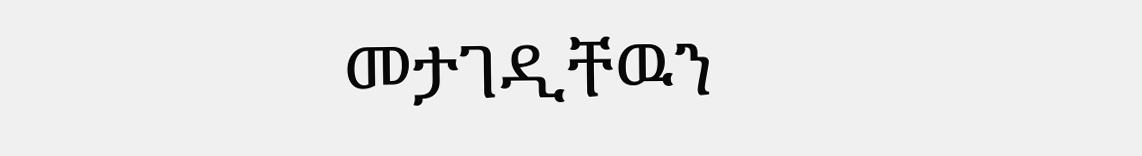መታገዲቸዉን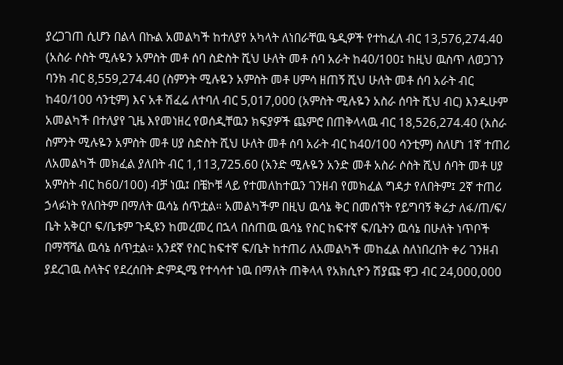ያረጋገጠ ሲሆን በልላ በኩል አመልካች ከተለያየ አካላት ለነበራቸዉ ዔዲዎች የተከፈለ ብር 13,576,274.40 (አስራ ሶስት ሚሉዬን አምስት መቶ ሰባ ስድስት ሺህ ሁለት መቶ ሰባ አራት ከ40/100፤ ከዚህ ዉስጥ ለወጋገን ባንክ ብር 8,559,274.40 (ስምንት ሚሉዬን አምስት መቶ ሀምሳ ዘጠኝ ሺህ ሁለት መቶ ሰባ አራት ብር ከ40/100 ሳንቲም) እና አቶ ሽፈሬ ለተባለ ብር 5,017,000 (አምስት ሚሉዬን አስራ ሰባት ሺህ ብር) እንዱሁም አመልካች በተለያየ ጊዜ እየመነዘረ የወሰዲቸዉን ክፍያዎች ጨምሮ በጠቅላላዉ ብር 18,526,274.40 (አስራ ስምንት ሚሉዬን አምስት መቶ ሀያ ስድስት ሺህ ሁለት መቶ ሰባ አራት ብር ከ40/100 ሳንቲም) ስለሆነ 1ኛ ተጠሪ ለአመልካች መክፈል ያለበት ብር 1,113,725.60 (አንድ ሚሉዬን አንድ መቶ አስራ ሶስት ሺህ ሰባት መቶ ሀያ አምስት ብር ከ60/100) ብቻ ነዉ፤ በቼኮቹ ላይ የተመለከተዉን ገንዘብ የመክፈል ግዳታ የለበትም፤ 2ኛ ተጠሪ ኃላፉነት የለበትም በማለት ዉሳኔ ሰጥቷል። አመልካችም በዚህ ዉሳኔ ቅር በመሰኘት የይግባኝ ቅሬታ ለፋ/ጠ/ፍ/ ቤት አቅርቦ ፍ/ቤቱም ጉዲዩን ከመረመረ በኋላ በሰጠዉ ዉሳኔ የስር ከፍተኛ ፍ/ቤትን ዉሳኔ በሁለት ነጥቦች በማሻሻል ዉሳኔ ሰጥቷል። አንደኛ የስር ከፍተኛ ፍ/ቤት ከተጠሪ ለአመልካች መከፈል ስለነበረበት ቀሪ ገንዘብ ያደረገዉ ስላትና የደረሰበት ድምዲሜ የተሳሳተ ነዉ በማለት ጠቅላላ የአክሲዮን ሽያጩ ዋጋ ብር 24,000,000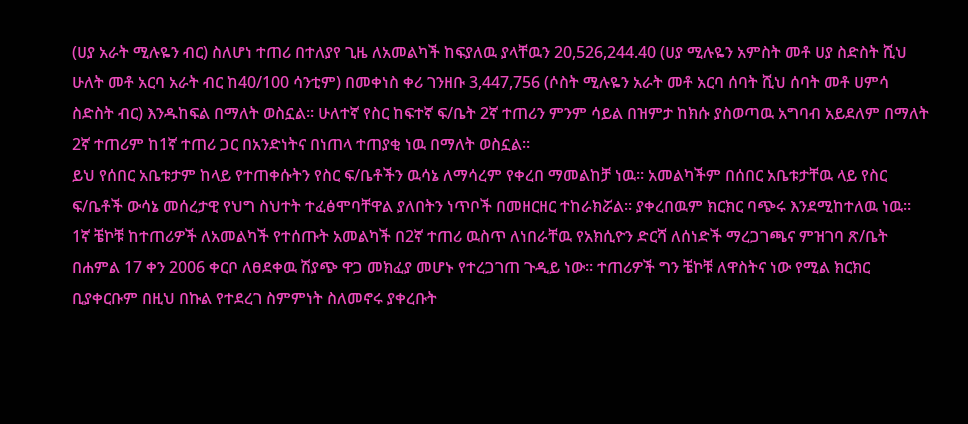(ሀያ አራት ሚሉዬን ብር) ስለሆነ ተጠሪ በተለያየ ጊዜ ለአመልካች ከፍያለዉ ያላቸዉን 20,526,244.40 (ሀያ ሚሉዬን አምስት መቶ ሀያ ስድስት ሺህ ሁለት መቶ አርባ አራት ብር ከ40/100 ሳንቲም) በመቀነስ ቀሪ ገንዘቡ 3,447,756 (ሶስት ሚሉዬን አራት መቶ አርባ ሰባት ሺህ ሰባት መቶ ሀምሳ ስድስት ብር) እንዱከፍል በማለት ወስኗል። ሁለተኛ የስር ከፍተኛ ፍ/ቤት 2ኛ ተጠሪን ምንም ሳይል በዝምታ ከክሱ ያስወጣዉ አግባብ አይደለም በማለት 2ኛ ተጠሪም ከ1ኛ ተጠሪ ጋር በአንድነትና በነጠላ ተጠያቂ ነዉ በማለት ወስኗል።
ይህ የሰበር አቤቱታም ከላይ የተጠቀሱትን የስር ፍ/ቤቶችን ዉሳኔ ለማሳረም የቀረበ ማመልከቻ ነዉ። አመልካችም በሰበር አቤቱታቸዉ ላይ የስር ፍ/ቤቶች ውሳኔ መሰረታዊ የህግ ስህተት ተፈፅሞባቸዋል ያለበትን ነጥቦች በመዘርዘር ተከራክሯል። ያቀረበዉም ክርክር ባጭሩ እንደሚከተለዉ ነዉ።
1ኛ ቼኮቹ ከተጠሪዎች ለአመልካች የተሰጡት አመልካች በ2ኛ ተጠሪ ዉስጥ ለነበራቸዉ የአክሲዮን ድርሻ ለሰነድች ማረጋገጫና ምዝገባ ጽ/ቤት በሐምል 17 ቀን 2006 ቀርቦ ለፀደቀዉ ሽያጭ ዋጋ መክፈያ መሆኑ የተረጋገጠ ጉዲይ ነው። ተጠሪዎች ግን ቼኮቹ ለዋስትና ነው የሚል ክርክር ቢያቀርቡም በዚህ በኩል የተደረገ ስምምነት ስለመኖሩ ያቀረቡት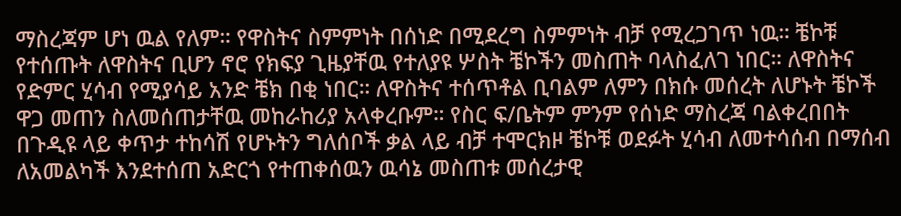ማስረጃም ሆነ ዉል የለም። የዋስትና ስምምነት በሰነድ በሚደረግ ስምምነት ብቻ የሚረጋገጥ ነዉ። ቼኮቹ የተሰጡት ለዋስትና ቢሆን ኖሮ የክፍያ ጊዜያቸዉ የተለያዩ ሦስት ቼኮችን መስጠት ባላስፈለገ ነበር። ለዋስትና የድምር ሂሳብ የሚያሳይ አንድ ቼክ በቂ ነበር። ለዋስትና ተሰጥቶል ቢባልም ለምን በክሱ መሰረት ለሆኑት ቼኮች ዋጋ መጠን ስለመሰጠታቸዉ መከራከሪያ አላቀረቡም። የስር ፍ/ቤትም ምንም የሰነድ ማስረጃ ባልቀረበበት በጉዲዩ ላይ ቀጥታ ተከሳሽ የሆኑትን ግለሰቦች ቃል ላይ ብቻ ተሞርክዞ ቼኮቹ ወደፉት ሂሳብ ለመተሳሰብ በማሰብ ለአመልካች እንደተሰጠ አድርጎ የተጠቀሰዉን ዉሳኔ መስጠቱ መሰረታዊ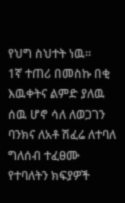የህግ ስህተት ነዉ።
1ኛ ተጠሪ በመስኩ በቂ እዉቀትና ልምድ ያለዉ ሰዉ ሆኖ ሳለ ለወጋገን ባንክና ለአቶ ሽፈሬ ለተባለ ግለሰብ ተፈፀሙ የተባለትን ክፍያዎች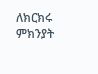ለክርክሩ ምክንያት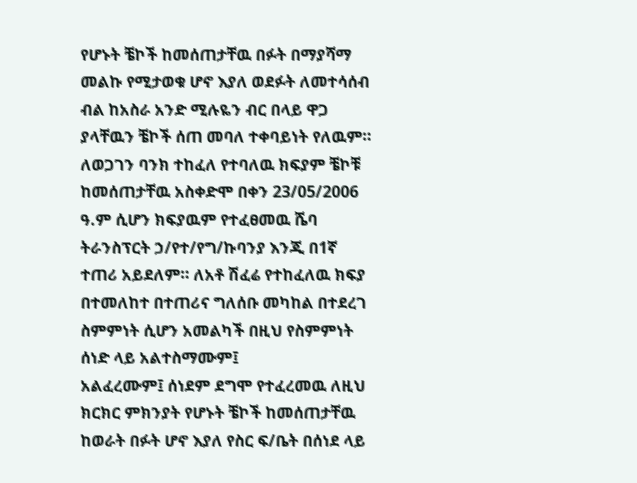የሆኑት ቼኮች ከመሰጠታቸዉ በፉት በማያሻማ መልኩ የሚታወቁ ሆኖ እያለ ወደፉት ለመተሳሰብ ብል ከአስራ አንድ ሚሉዬን ብር በላይ ዋጋ ያላቸዉን ቼኮች ሰጠ መባለ ተቀባይነት የለዉም። ለወጋገን ባንክ ተከፈለ የተባለዉ ክፍያም ቼኮቹ ከመሰጠታቸዉ አስቀድሞ በቀን 23/05/2006 ዓ.ም ሲሆን ክፍያዉም የተፈፀመዉ ሼባ ትራንስፕርት ኃ/የተ/የግ/ኩባንያ እንጂ በ1ኛ ተጠሪ አይደለም። ለአቶ ሽፈሬ የተከፈለዉ ክፍያ በተመለከተ በተጠሪና ግለሰቡ መካከል በተደረገ ስምምነት ሲሆን አመልካች በዚህ የስምምነት ሰነድ ላይ አልተስማሙም፤
አልፈረሙም፤ ሰነደም ደግሞ የተፈረመዉ ለዚህ ክርክር ምክንያት የሆኑት ቼኮች ከመሰጠታቸዉ ከወራት በፉት ሆኖ እያለ የስር ፍ/ቤት በሰነደ ላይ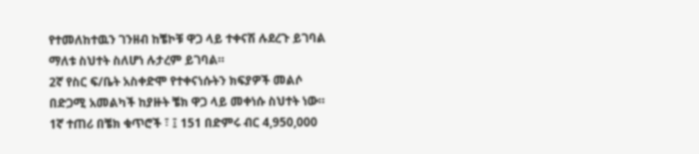የተመለከተዉን ገንዘብ ከቼኮቹ ዋጋ ላይ ተቀናሽ ሉደረጉ ይገባል ማለቱ ስህተት ስለሆነ ሉታረም ይገባል።
2ኛ የስር ፍ/ቤት አስቀድሞ የተቀናነሱትን ክፍያዎች መልሶ በድጋሚ አመልካች ከያዙት ቼክ ዋጋ ላይ መቀነሱ ስህተት ነው። 1ኛ ተጠሪ በቼክ ቁጥሮች ፣ ፤ 151 በድምሩ ብር 4,950,000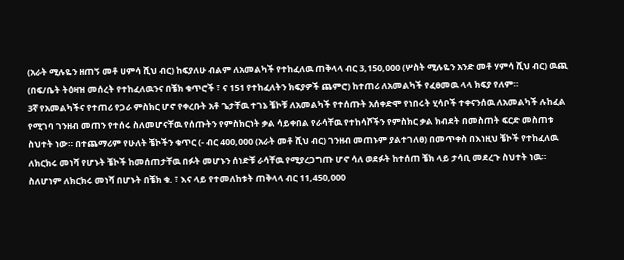(አራት ሚሉዬን ዘጠኝ መቶ ሀምሳ ሺህ ብር) ከፍያለሁ ብልም ለአመልካች የተከፈለዉ ጠቅላላ ብር 3,150,000 (ሦስት ሚሉዬን አንድ መቶ ሃምሳ ሺህ ብር) ዉጪ (በፍ/ቤት ትዕዛዝ መሰረት የተከፈለዉንና በቼክ ቁጥሮች ፣ ና 151 የተከፈለትን ክፍያዎች ጨምሮ) ከተጠሪ ለአመልካች የፈፀመዉ ላላ ክፍያ የለም።
3ኛ የአመልካችና የተጠሪ የጋራ ምስክር ሆኖ የቀረቡት አቶ ጌታቸዉ ተገኔ ቼኮቹ ለአመልካች የተሰጡት አሰቀድሞ የነበሩት ሂሳቦች ተቀናንሰዉ ለአመልካች ሉከፈል የሚገባ ገንዘብ መጠን የተሰሩ ስለመሆናቸዉ የሰጡትን የምስክርነት ቃል ሳይቀበል የራሳቸዉ የተከሳሾችን የምስክር ቃል ክብደት በመስጠት ፍርድ መስጠቱ ስህተት ነው። በተጨማሪም የሁለት ቼኮችን ቁጥር (- ብር 400,000 (አራት መቶ ሺህ ብር) ገንዘብ መጠኑም ያልተገለፀ) በመጥቀስ በእነዚህ ቼኮች የተከፈለዉ ለክርክሩ መነሻ የሆኑት ቼኮች ከመሰጠታቸዉ በፉት መሆኑን ሰነድቹ ራሳቸዉ የሚያረጋግጡ ሆኖ ሳለ ወደፉት ከተሰጠ ቼክ ላይ ታሳቢ መደረጉ ስህተት ነዉ።
ስለሆነም ለክርክሩ መነሻ በሆኑት በቼክ ቁ. ፣ እና ላይ የተመለከቱት ጠቅላላ ብር 11,450,000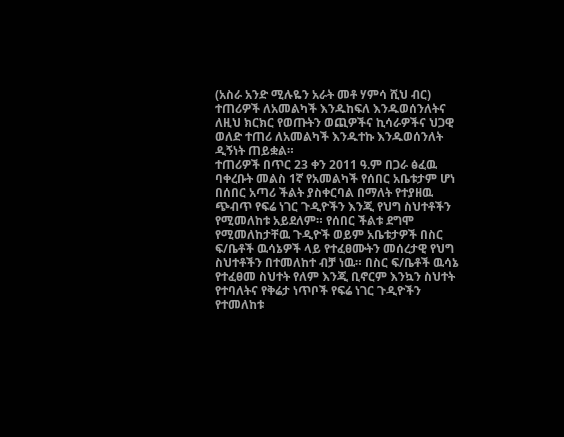(አስራ አንድ ሚሉዬን አራት መቶ ሃምሳ ሺህ ብር) ተጠሪዎች ለአመልካች እንዱከፍለ እንዱወሰንለትና ለዚህ ክርክር የወጡትን ወጪዎችና ኪሳራዎችና ህጋዊ ወለድ ተጠሪ ለአመልካች እንዱተኩ እንዱወሰንለት ዲኝነት ጠይቋል።
ተጠሪዎች በጥር 23 ቀን 2011 ዓ.ም በጋራ ፅፈዉ ባቀረቡት መልስ 1ኛ የአመልካች የሰበር አቤቱታም ሆነ በሰበር አጣሪ ችልት ያስቀርባል በማለት የተያዘዉ ጭብጥ የፍሬ ነገር ጉዲዮችን እንጂ የህግ ስህተቶችን የሚመለከቱ አይደለም። የሰበር ችልቱ ደግሞ የሚመለከታቸዉ ጉዲዮች ወይም አቤቱታዎች በስር ፍ/ቤቶች ዉሳኔዎች ላይ የተፈፀሙትን መሰረታዊ የህግ ስህተቶችን በተመለከተ ብቻ ነዉ። በስር ፍ/ቤቶች ዉሳኔ የተፈፀመ ስህተት የለም እንጂ ቢኖርም እንኳን ስህተት የተባለትና የቅሬታ ነጥቦች የፍሬ ነገር ጉዲዮችን የተመለከቱ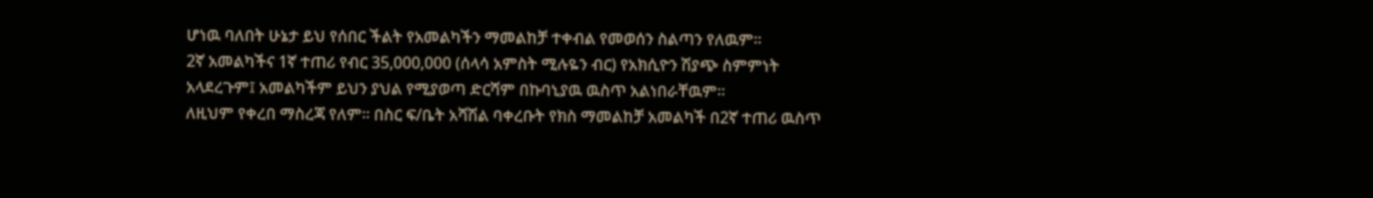ሆነዉ ባለበት ሁኔታ ይህ የሰበር ችልት የአመልካችን ማመልከቻ ተቀብል የመወሰን ስልጣን የለዉም።
2ኛ አመልካችና 1ኛ ተጠሪ የብር 35,000,000 (ሰላሳ አምስት ሚሉዬን ብር) የአክሲዮን ሽያጭ ስምምነት አላደረጉም፤ አመልካችም ይህን ያህል የሚያወጣ ድርሻም በኩባኒያዉ ዉስጥ አልነበራቸዉም።
ለዚህም የቀረበ ማስረጃ የለም። በስር ፍ/ቤት አሻሽል ባቀረቡት የክስ ማመልከቻ አመልካች በ2ኛ ተጠሪ ዉስጥ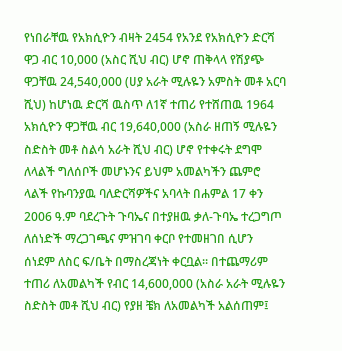የነበራቸዉ የአክሲዮን ብዛት 2454 የአንደ የአክሲዮን ድርሻ ዋጋ ብር 10,000 (አስር ሺህ ብር) ሆኖ ጠቅላላ የሽያጭ ዋጋቸዉ 24,540,000 (ሀያ አራት ሚሉዬን አምስት መቶ አርባ ሺህ) ከሆነዉ ድርሻ ዉስጥ ለ1ኛ ተጠሪ የተሸጠዉ 1964 አክሲዮን ዋጋቸዉ ብር 19,640,000 (አስራ ዘጠኝ ሚሉዬን ስድስት መቶ ስልሳ አራት ሺህ ብር) ሆኖ የተቀሩት ደግሞ ለላልች ግለሰቦች መሆኑንና ይህም አመልካችን ጨምሮ ላልች የኩባንያዉ ባለድርሻዎችና አባላት በሐምል 17 ቀን 2006 ዓ.ም ባደረጉት ጉባኤና በተያዘዉ ቃለ-ጉባኤ ተረጋግጦ ለሰነድች ማረጋገጫና ምዝገባ ቀርቦ የተመዘገበ ሲሆን ሰነደም ለስር ፍ/ቤት በማስረጃነት ቀርቧል። በተጨማሪም ተጠሪ ለአመልካች የብር 14,600,000 (አስራ አራት ሚሉዬን ስድስት መቶ ሺህ ብር) የያዘ ቼክ ለአመልካች አልሰጠም፤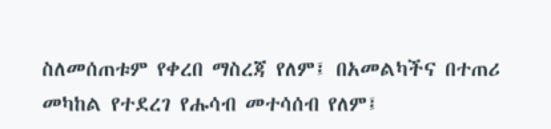ስለመሰጠቱም የቀረበ ማስረጃ የለም፤ በአመልካችና በተጠሪ መካከል የተደረገ የሑሳብ መተሳሰብ የለም፤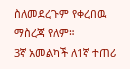ስለመደረጉም የቀረበዉ ማስረጃ የለም።
3ኛ አመልካች ለ1ኛ ተጠሪ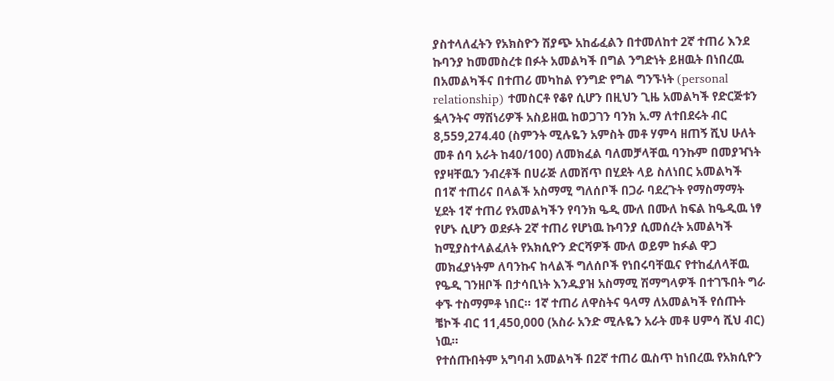ያስተላለፈትን የአክስዮን ሽያጭ አከፊፈልን በተመለከተ 2ኛ ተጠሪ እንደ ኩባንያ ከመመስረቱ በፉት አመልካች በግል ንግድነት ይዘዉት በነበረዉ በአመልካችና በተጠሪ መካከል የንግድ የግል ግንኙነት (personal relationship) ተመስርቶ የቆየ ሲሆን በዚህን ጊዜ አመልካች የድርጅቱን ፏላንትና ማሽነሪዎች አስይዘዉ ከወጋገን ባንክ አ.ማ ለተበደሩት ብር 8,559,274.40 (ስምንት ሚሉዬን አምስት መቶ ሃምሳ ዘጠኝ ሺህ ሁለት መቶ ሰባ አራት ከ40/100) ለመክፈል ባለመቻላቸዉ ባንኩም በመያዣነት የያዛቸዉን ንብረቶች በሀራጅ ለመሸጥ በሂደት ላይ ስለነበር አመልካች በ1ኛ ተጠሪና በላልች አስማሚ ግለሰቦች በጋራ ባደረጉት የማስማማት ሂደት 1ኛ ተጠሪ የአመልካችን የባንክ ዔዲ ሙለ በሙለ ከፍል ከዔዲዉ ነፃ የሆኑ ሲሆን ወደፉት 2ኛ ተጠሪ የሆነዉ ኩባንያ ሲመሰረት አመልካች ከሚያስተላልፈለት የአክሲዮን ድርሻዎች ሙለ ወይም ከፉል ዋጋ መክፈያነትም ለባንኩና ከላልች ግለሰቦች የነበሩባቸዉና የተከፈለላቸዉ የዔዲ ገንዘቦች በታሳቢነት እንዱያዝ አስማሚ ሽማግላዎች በተገኙበት ግራ ቀኙ ተስማምቶ ነበር። 1ኛ ተጠሪ ለዋስትና ዓላማ ለአመልካች የሰጡት ቼኮች ብር 11,450,000 (አስራ አንድ ሚሉዬን አራት መቶ ሀምሳ ሺህ ብር) ነዉ።
የተሰጡበትም አግባብ አመልካች በ2ኛ ተጠሪ ዉስጥ ከነበረዉ የአክሲዮን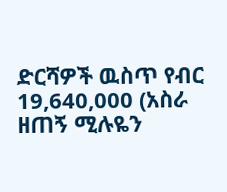ድርሻዎች ዉስጥ የብር 19,640,000 (አስራ ዘጠኝ ሚሉዬን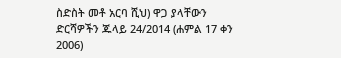ስድስት መቶ አርባ ሺህ) ዋጋ ያላቸውን ድርሻዎችን ጁላይ 24/2014 (ሐምል 17 ቀን 2006)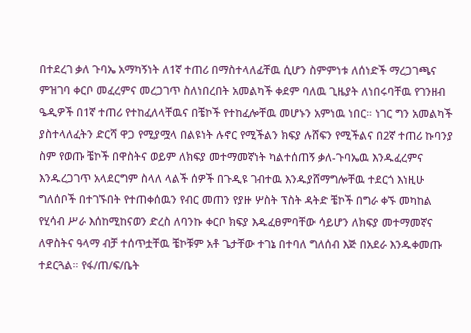በተደረገ ቃለ ጉባኤ አማካኝነት ለ1ኛ ተጠሪ በማስተላለፊቸዉ ሲሆን ስምምነቱ ለሰነድች ማረጋገጫና ምዝገባ ቀርቦ መፈረምና መረጋገጥ ስለነበረበት አመልካች ቀደም ባለዉ ጊዜያት ለነበሩባቸዉ የገንዘብ ዔዲዎች በ1ኛ ተጠሪ የተከፈለላቸዉና በቼኮች የተከፈሎቸዉ መሆኑን አምነዉ ነበር። ነገር ግን አመልካች ያስተላለፈትን ድርሻ ዋጋ የሚያሟላ በልዩነት ሉኖር የሚችልን ክፍያ ሉሸፍን የሚችልና በ2ኛ ተጠሪ ኩባንያ ስም የወጡ ቼኮች በዋስትና ወይም ለክፍያ መተማመኛነት ካልተሰጠኝ ቃለ-ጉባኤዉ እንዱፈረምና እንዱረጋገጥ አላደርግም ስላለ ላልች ሰዎች በጉዲዩ ገብተዉ እንዱያሸማግሎቸዉ ተደርጎ እነዚሁ ግለሰቦች በተገኙበት የተጠቀሰዉን የብር መጠን የያዙ ሦስት ፕስት ዳትድ ቼኮች በግራ ቀኙ መካከል የሂሳብ ሥራ እሰከሚከናወን ድረስ ለባንኩ ቀርቦ ክፍያ እዱፈፀምባቸው ሳይሆን ለክፍያ መተማመኛና ለዋስትና ዓላማ ብቻ ተሰጥቷቸዉ ቼኮቹም አቶ ጌታቸው ተገኔ በተባለ ግለሰብ እጅ በአደራ እንዱቀመጡ ተደርጓል። የፋ/ጠ/ፍ/ቤት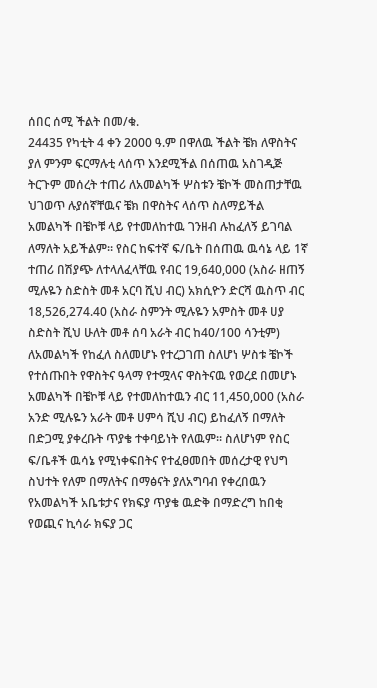ሰበር ሰሚ ችልት በመ/ቁ.
24435 የካቲት 4 ቀን 2000 ዓ.ም በዋለዉ ችልት ቼክ ለዋስትና ያለ ምንም ፍርማሉቲ ላሰጥ እንደሚችል በሰጠዉ አስገዲጅ ትርጉም መሰረት ተጠሪ ለአመልካች ሦስቱን ቼኮች መስጠታቸዉ ህገወጥ ሉያሰኛቸዉና ቼክ በዋስትና ላሰጥ ስለማይችል አመልካች በቼኮቹ ላይ የተመለከተዉ ገንዘብ ሉከፈለኝ ይገባል ለማለት አይችልም። የስር ከፍተኛ ፍ/ቤት በሰጠዉ ዉሳኔ ላይ 1ኛ ተጠሪ በሽያጭ ለተላለፈላቸዉ የብር 19,640,000 (አስራ ዘጠኝ ሚሉዬን ስድስት መቶ አርባ ሺህ ብር) አክሲዮን ድርሻ ዉስጥ ብር 18,526,274.40 (አስራ ስምንት ሚሉዬን አምስት መቶ ሀያ ስድስት ሺህ ሁለት መቶ ሰባ አራት ብር ከ40/100 ሳንቲም) ለአመልካች የከፈለ ስለመሆኑ የተረጋገጠ ስለሆነ ሦስቱ ቼኮች የተሰጡበት የዋስትና ዓላማ የተሟላና ዋስትናዉ የወረደ በመሆኑ አመልካች በቼኮቹ ላይ የተመለከተዉን ብር 11,450,000 (አስራ አንድ ሚሉዬን አራት መቶ ሀምሳ ሺህ ብር) ይከፈለኝ በማለት በድጋሚ ያቀረቡት ጥያቄ ተቀባይነት የለዉም። ስለሆነም የስር ፍ/ቤቶች ዉሳኔ የሚነቀፍበትና የተፈፀመበት መሰረታዊ የህግ ስህተት የለም በማለትና በማፅናት ያለአግባብ የቀረበዉን የአመልካች አቤቱታና የክፍያ ጥያቄ ዉድቅ በማድረግ ከበቂ የወጪና ኪሳራ ክፍያ ጋር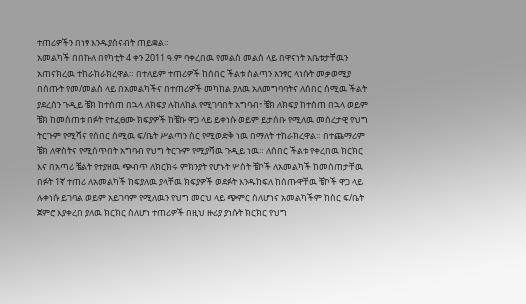ተጠሪዎችን በነፃ እንዱያሰናብት ጠይቋል።
አመልካች በበኩለ በየካቲት 4 ቀን 2011 ዓ.ም ባቀረበዉ የመልስ መልስ ላይ በዋናነት አቤቱታቸዉን አጠናክረዉ ተከራከራክረዋል። በተለይም ተጠሪዎች ከሰበር ችልቱ ስልጣን አንፃር ላነሱት መቃወሚያ በሰጡት የመ/መልስ ላይ በአመልካችና በተጠሪዎች መካከል ያለዉ አለመግባባትና ለሰበር ሰሚዉ ችልት ያደረሰን ጉዲይ ቼክ ከተሰጠ በኋላ ለክፍያ ሉከለከል የሚገባበት አግባብ፣ ቼክ ለክፍያ ከተሰጠ በኋላ ወይም ቼክ ከመሰጠቱ በፉት የተፈፀሙ ክፍያዎች ከቼኩ ዋጋ ላይ ይቀነሱ ወይም ይታሰቡ የሚለዉ መሰረታዊ የህግ ትርጉም የሚሻና የሰበር ሰሚዉ ፍ/ቤት ሥልጣን ስር የሚወድቅ ነዉ በማለት ተከራክረዋል። በተጨማሪም ቼክ ለዋስትና የሚሰጥበት አግባብ የህግ ትርጉም የሚያሻዉ ጉዲይ ነዉ። ለሰበር ችልቱ የቀረበዉ ክርክር እና በአጣሪ ቼልት የተያዘዉ ጭብጥ ለክርክሩ ምክንያት የሆኑት ሦስት ቼኮች ለአመልካች ከመሰጠታቸዉ በፉት 1ኛ ተጠሪ ለአመልካች ከፍያለዉ ያላቸዉ ክፍያዎች ወደፉት እንዱከፍለ ከሰጡዋቸዉ ቼኮች ዋጋ ላይ ሉቀነሱ ይገባል ወይም አይገባም የሚለዉን የህግ መርህ ላይ ጭምር ስለሆነና አመልካችም ከስር ፍ/ቤት ጀምሮ እያቀረበ ያለዉ ክርክር ስለሆነ ተጠሪዎች በዚህ ዙሪያ ያነሱት ክርክር የህግ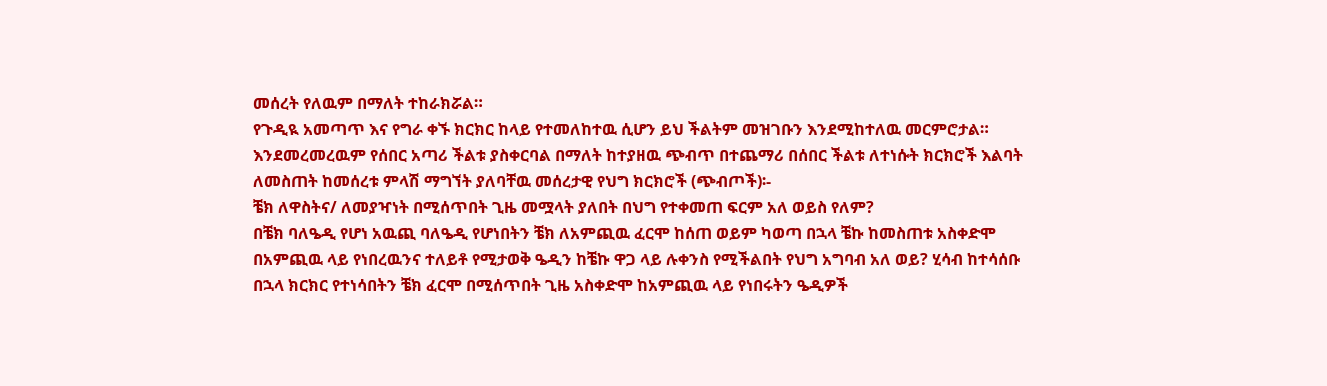መሰረት የለዉም በማለት ተከራክሯል።
የጉዲዪ አመጣጥ እና የግራ ቀኙ ክርክር ከላይ የተመለከተዉ ሲሆን ይህ ችልትም መዝገቡን እንደሚከተለዉ መርምሮታል። እንደመረመረዉም የሰበር አጣሪ ችልቱ ያስቀርባል በማለት ከተያዘዉ ጭብጥ በተጨማሪ በሰበር ችልቱ ለተነሱት ክርክሮች እልባት ለመስጠት ከመሰረቱ ምላሽ ማግኘት ያለባቸዉ መሰረታዊ የህግ ክርክሮች (ጭብጦች)፡-
ቼክ ለዋስትና/ ለመያዣነት በሚሰጥበት ጊዜ መሟላት ያለበት በህግ የተቀመጠ ፍርም አለ ወይስ የለም?
በቼክ ባለዔዲ የሆነ አዉጪ ባለዔዲ የሆነበትን ቼክ ለአምጪዉ ፈርሞ ከሰጠ ወይም ካወጣ በኋላ ቼኩ ከመስጠቱ አስቀድሞ በአምጪዉ ላይ የነበረዉንና ተለይቶ የሚታወቅ ዔዲን ከቼኩ ዋጋ ላይ ሉቀንስ የሚችልበት የህግ አግባብ አለ ወይ? ሂሳብ ከተሳሰቡ በኋላ ክርክር የተነሳበትን ቼክ ፈርሞ በሚሰጥበት ጊዜ አስቀድሞ ከአምጪዉ ላይ የነበሩትን ዔዲዎች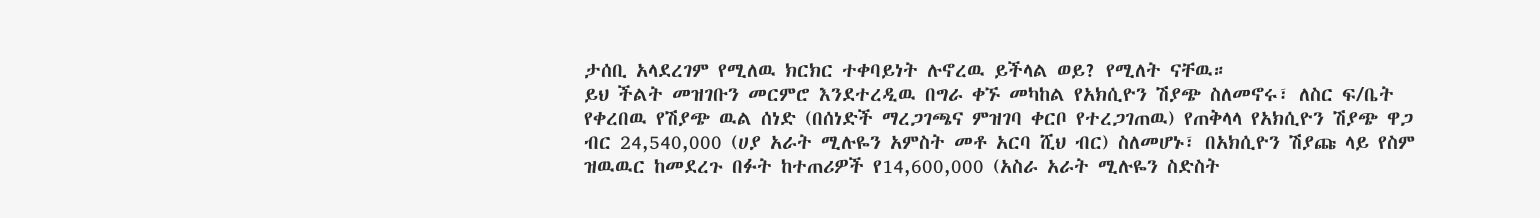ታሰቢ አላደረገም የሚለዉ ክርክር ተቀባይነት ሉኖረዉ ይችላል ወይ? የሚለት ናቸዉ።
ይህ ችልት መዝገቡን መርምሮ እንደተረዲዉ በግራ ቀኙ መካከል የአክሲዮን ሽያጭ ስለመኖሩ፣ ለስር ፍ/ቤት የቀረበዉ የሽያጭ ዉል ሰነድ (በሰነድች ማረጋገጫና ምዝገባ ቀርቦ የተረጋገጠዉ) የጠቅላላ የአክሲዮን ሽያጭ ዋጋ ብር 24,540,000 (ሀያ አራት ሚሉዬን አምስት መቶ አርባ ሺህ ብር) ስለመሆኑ፣ በአክሲዮን ሽያጩ ላይ የስም ዝዉዉር ከመደረጉ በፉት ከተጠሪዎች የ14,600,000 (አስራ አራት ሚሉዬን ስድስት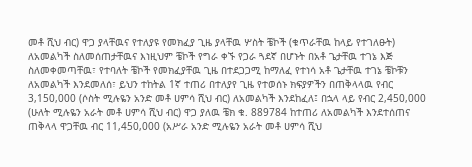መቶ ሺህ ብር) ዋጋ ያላቸዉና የተለያዩ የመክፈያ ጊዜ ያላቸዉ ሦስት ቼኮች (ቁጥራቸዉ ከላይ የተገለፁት) ለአመልካች ስለመሰጠታቸዉና እነዚህም ቼኮች የግራ ቀኙ የጋራ ጓደኛ በሆኑት በአቶ ጌታቸዉ ተገኔ እጅ ስለመቀመጣቸዉ፣ የተባለት ቼኮች የመክፈያቸዉ ጊዜ በተደጋጋሚ ከማለፈ የተነሳ አቶ ጌታቸዉ ተገኔ ቼኮቹን ለአመልካች እንደመለሰ፣ ይህን ተከትል 1ኛ ተጠሪ በተለያየ ጊዜ የተወሰኑ ክፍያዎችን በጠቅላላዉ የብር 3,150,000 (ሶስት ሚሉዬን አንድ መቶ ሀምሳ ሺህ ብር) ለአመልካች እንደከፈለ፤ በኋላ ላይ የብር 2,450,000 (ሁለት ሚሉዬን አራት መቶ ሀምሳ ሺህ ብር) ዋጋ ያለዉ ቼክ ቁ. 889784 ከተጠሪ ለአመልካች እንደተሰጠና ጠቅላላ ዋጋቸዉ ብር 11,450,000 (አሥራ አንድ ሚሉዬን አራት መቶ ሀምሳ ሺህ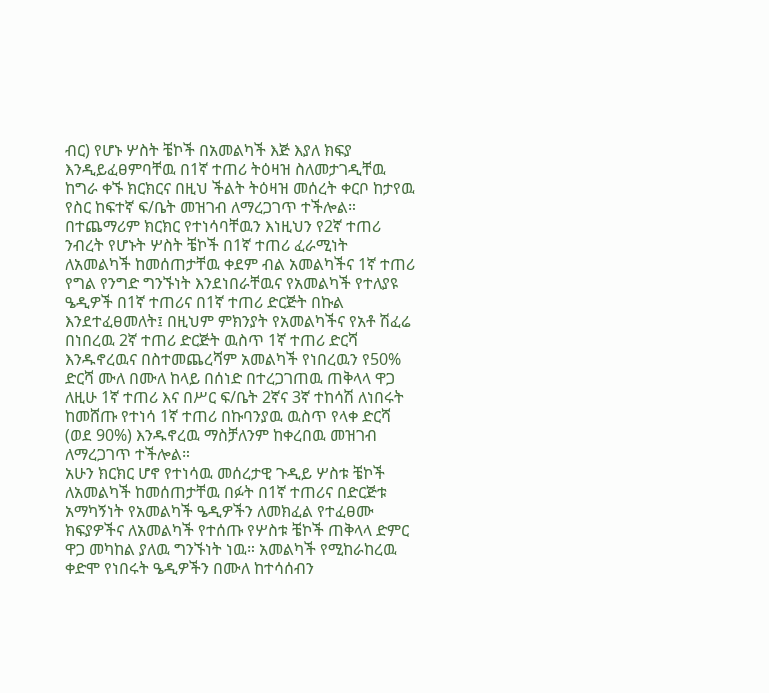ብር) የሆኑ ሦስት ቼኮች በአመልካች እጅ እያለ ክፍያ እንዲይፈፀምባቸዉ በ1ኛ ተጠሪ ትዕዛዝ ስለመታገዲቸዉ ከግራ ቀኙ ክርክርና በዚህ ችልት ትዕዛዝ መሰረት ቀርቦ ከታየዉ የስር ከፍተኛ ፍ/ቤት መዝገብ ለማረጋገጥ ተችሎል። በተጨማሪም ክርክር የተነሳባቸዉን እነዚህን የ2ኛ ተጠሪ ንብረት የሆኑት ሦስት ቼኮች በ1ኛ ተጠሪ ፈራሚነት ለአመልካች ከመሰጠታቸዉ ቀደም ብል አመልካችና 1ኛ ተጠሪ የግል የንግድ ግንኙነት እንደነበራቸዉና የአመልካች የተለያዩ ዔዲዎች በ1ኛ ተጠሪና በ1ኛ ተጠሪ ድርጅት በኩል እንደተፈፀመለት፤ በዚህም ምክንያት የአመልካችና የአቶ ሽፈሬ በነበረዉ 2ኛ ተጠሪ ድርጅት ዉስጥ 1ኛ ተጠሪ ድርሻ እንዱኖረዉና በስተመጨረሻም አመልካች የነበረዉን የ50% ድርሻ ሙለ በሙለ ከላይ በሰነድ በተረጋገጠዉ ጠቅላላ ዋጋ ለዚሁ 1ኛ ተጠሪ እና በሥር ፍ/ቤት 2ኛና 3ኛ ተከሳሽ ለነበሩት ከመሸጡ የተነሳ 1ኛ ተጠሪ በኩባንያዉ ዉስጥ የላቀ ድርሻ (ወደ 90%) እንዱኖረዉ ማስቻለንም ከቀረበዉ መዝገብ ለማረጋገጥ ተችሎል።
አሁን ክርክር ሆኖ የተነሳዉ መሰረታዊ ጉዲይ ሦስቱ ቼኮች ለአመልካች ከመሰጠታቸዉ በፉት በ1ኛ ተጠሪና በድርጅቱ አማካኝነት የአመልካች ዔዲዎችን ለመክፈል የተፈፀሙ ክፍያዎችና ለአመልካች የተሰጡ የሦስቱ ቼኮች ጠቅላላ ድምር ዋጋ መካከል ያለዉ ግንኙነት ነዉ። አመልካች የሚከራከረዉ ቀድሞ የነበሩት ዔዲዎችን በሙለ ከተሳሰብን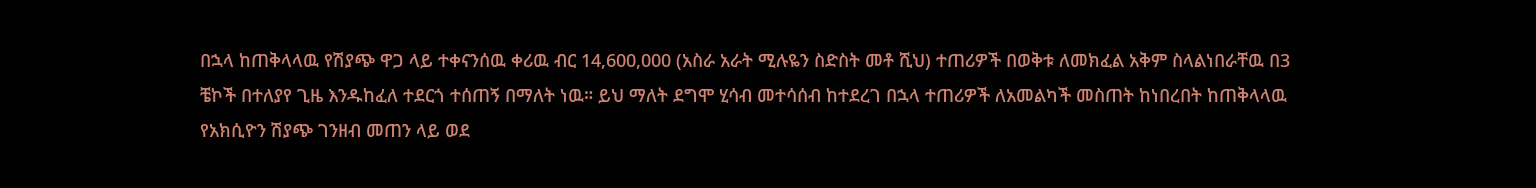በኋላ ከጠቅላላዉ የሽያጭ ዋጋ ላይ ተቀናንሰዉ ቀሪዉ ብር 14,600,000 (አስራ አራት ሚሉዬን ስድስት መቶ ሺህ) ተጠሪዎች በወቅቱ ለመክፈል አቅም ስላልነበራቸዉ በ3 ቼኮች በተለያየ ጊዜ እንዱከፈለ ተደርጎ ተሰጠኝ በማለት ነዉ። ይህ ማለት ደግሞ ሂሳብ መተሳሰብ ከተደረገ በኋላ ተጠሪዎች ለአመልካች መስጠት ከነበረበት ከጠቅላላዉ የአክሲዮን ሽያጭ ገንዘብ መጠን ላይ ወደ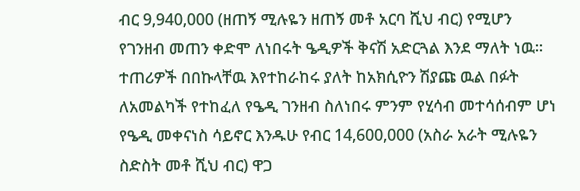ብር 9,940,000 (ዘጠኝ ሚሉዬን ዘጠኝ መቶ አርባ ሺህ ብር) የሚሆን የገንዘብ መጠን ቀድሞ ለነበሩት ዔዲዎች ቅናሽ አድርጓል እንደ ማለት ነዉ።
ተጠሪዎች በበኩላቸዉ እየተከራከሩ ያለት ከአክሲዮን ሽያጩ ዉል በፉት ለአመልካች የተከፈለ የዔዲ ገንዘብ ስለነበሩ ምንም የሂሳብ መተሳሰብም ሆነ የዔዲ መቀናነስ ሳይኖር እንዱሁ የብር 14,600,000 (አስራ አራት ሚሉዬን ስድስት መቶ ሺህ ብር) ዋጋ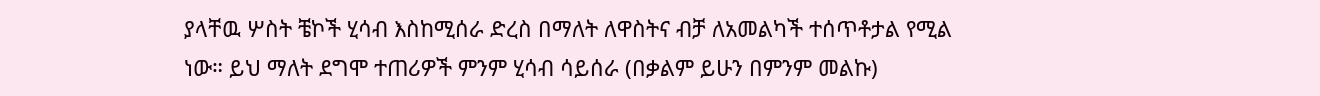ያላቸዉ ሦስት ቼኮች ሂሳብ እስከሚሰራ ድረስ በማለት ለዋስትና ብቻ ለአመልካች ተሰጥቶታል የሚል ነው። ይህ ማለት ደግሞ ተጠሪዎች ምንም ሂሳብ ሳይሰራ (በቃልም ይሁን በምንም መልኩ)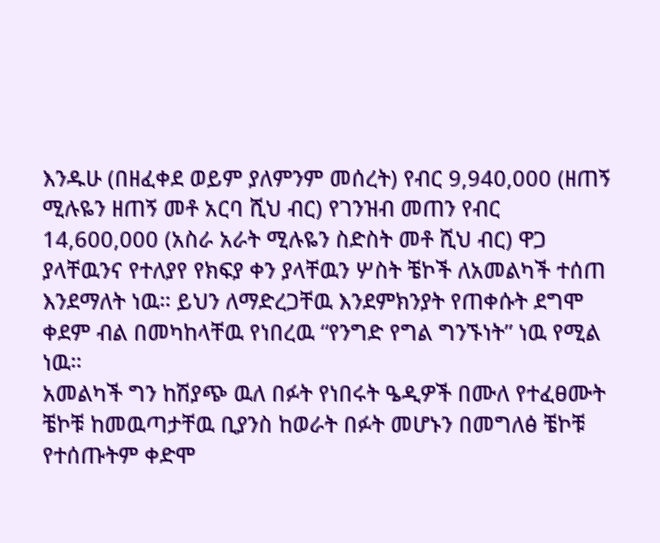እንዱሁ (በዘፈቀደ ወይም ያለምንም መሰረት) የብር 9,940,000 (ዘጠኝ ሚሉዬን ዘጠኝ መቶ አርባ ሺህ ብር) የገንዝብ መጠን የብር 14,600,000 (አስራ አራት ሚሉዬን ስድስት መቶ ሺህ ብር) ዋጋ ያላቸዉንና የተለያየ የክፍያ ቀን ያላቸዉን ሦስት ቼኮች ለአመልካች ተሰጠ እንደማለት ነዉ። ይህን ለማድረጋቸዉ እንደምክንያት የጠቀሱት ደግሞ ቀደም ብል በመካከላቸዉ የነበረዉ “የንግድ የግል ግንኙነት” ነዉ የሚል ነዉ።
አመልካች ግን ከሽያጭ ዉለ በፉት የነበሩት ዔዲዎች በሙለ የተፈፀሙት ቼኮቹ ከመዉጣታቸዉ ቢያንስ ከወራት በፉት መሆኑን በመግለፅ ቼኮቹ የተሰጡትም ቀድሞ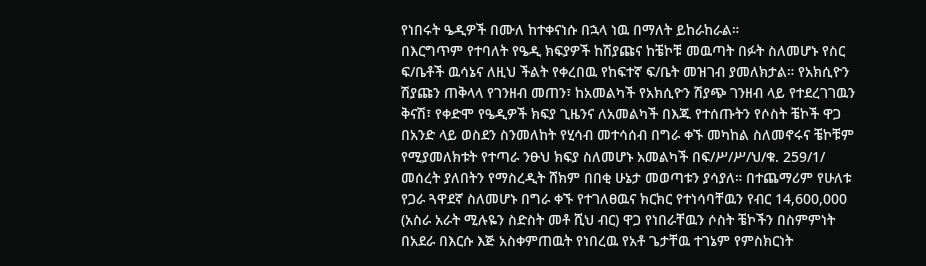የነበሩት ዔዲዎች በሙለ ከተቀናነሱ በኋላ ነዉ በማለት ይከራከራል።
በእርግጥም የተባለት የዔዲ ክፍያዎች ከሽያጩና ከቼኮቹ መዉጣት በፉት ስለመሆኑ የስር ፍ/ቤቶች ዉሳኔና ለዚህ ችልት የቀረበዉ የከፍተኛ ፍ/ቤት መዝገብ ያመለክታል። የአክሲዮን ሽያጩን ጠቅላላ የገንዘብ መጠን፣ ከአመልካች የአክሲዮን ሽያጭ ገንዘብ ላይ የተደረገገዉን ቅናሽ፣ የቀድሞ የዔዲዎች ክፍያ ጊዜንና ለአመልካች በእጁ የተሰጡትን የሶስት ቼኮች ዋጋ በአንድ ላይ ወስደን ስንመለከት የሂሳብ መተሳሰብ በግራ ቀኙ መካከል ስለመኖሩና ቼኮቹም የሚያመለክቱት የተጣራ ንፁህ ክፍያ ስለመሆኑ አመልካች በፍ/ሥ/ሥ/ህ/ቁ. 259/1/ መሰረት ያለበትን የማስረዲት ሸክም በበቂ ሁኔታ መወጣቱን ያሳያለ። በተጨማሪም የሁለቱ የጋራ ጓዋደኛ ስለመሆኑ በግራ ቀኙ የተገለፀዉና ክርክር የተነሳባቸዉን የብር 14,600,000 (አስራ አራት ሚሉዬን ስድስት መቶ ሺህ ብር) ዋጋ የነበራቸዉን ሶስት ቼኮችን በስምምነት በአደራ በእርሱ እጅ አስቀምጠዉት የነበረዉ የአቶ ጌታቸዉ ተገኔም የምስክርነት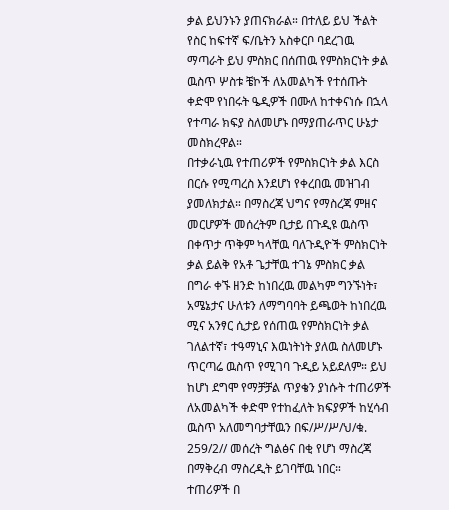ቃል ይህንኑን ያጠናክራል። በተለይ ይህ ችልት የስር ከፍተኛ ፍ/ቤትን አስቀርቦ ባደረገዉ ማጣራት ይህ ምስክር በሰጠዉ የምስክርነት ቃል ዉስጥ ሦስቱ ቼኮች ለአመልካች የተሰጡት ቀድሞ የነበሩት ዔዲዎች በሙለ ከተቀናነሱ በኋላ የተጣራ ክፍያ ስለመሆኑ በማያጠራጥር ሁኔታ መስክረዋል።
በተቃራኒዉ የተጠሪዎች የምስክርነት ቃል እርስ በርሱ የሚጣረስ እንደሆነ የቀረበዉ መዝገብ ያመለክታል። በማስረጃ ህግና የማስረጃ ምዘና መርሆዎች መሰረትም ቢታይ በጉዲዩ ዉስጥ በቀጥታ ጥቅም ካላቸዉ ባለጉዲዮች ምስክርነት ቃል ይልቅ የአቶ ጌታቸዉ ተገኔ ምስክር ቃል በግራ ቀኙ ዘንድ ከነበረዉ መልካም ግንኙነት፣ አሜኔታና ሁለቱን ለማግባባት ይጫወት ከነበረዉ ሚና አንፃር ሲታይ የሰጠዉ የምስክርነት ቃል ገለልተኛ፣ ተዓማኒና እዉነትነት ያለዉ ስለመሆኑ ጥርጣሬ ዉስጥ የሚገባ ጉዲይ አይደለም። ይህ ከሆነ ደግሞ የማቻቻል ጥያቄን ያነሱት ተጠሪዎች ለአመልካች ቀድሞ የተከፈለት ክፍያዎች ከሂሳብ ዉስጥ አለመግባታቸዉን በፍ/ሥ/ሥ/ህ/ቁ. 259/2// መሰረት ግልፅና በቂ የሆነ ማስረጃ በማቅረብ ማስረዲት ይገባቸዉ ነበር።
ተጠሪዎች በ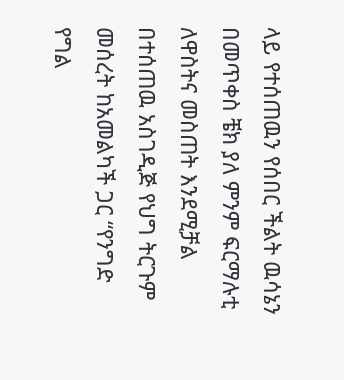ላይ የተሰጠዉን የሰበር ችልት ዉሳኔን በመጥቀስ ቼክ ያለ ምንም ፍርማሉቲ ለዋስትና መስጠት እንደሚቻል በተሰጠዉ አስገዲጅ የህግ ትርጉም መሰረት ከአመልካች ጋር “የንግድ የግል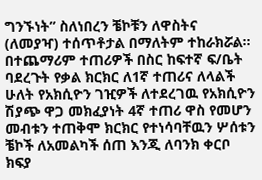ግንኙነት” ስለነበረን ቼኮቹን ለዋስትና (ለመያዣ) ተሰጥቶታል በማለትም ተከራክሯል።
በተጨማሪም ተጠሪዎች በስር ከፍተኛ ፍ/ቤት ባደረጉት የቃል ክርክር ለ1ኛ ተጠሪና ለላልች ሁለት የአክሲዮን ገዢዎች ለተደረገዉ የአክሲዮን ሽያጭ ዋጋ መክፈያነት 4ኛ ተጠሪ ዋስ የመሆን መብቱን ተጠቅሞ ክርክር የተነሳባቸዉን ሦሰቱን ቼኮች ለአመልካች ሰጠ እንጂ ለባንክ ቀርቦ ክፍያ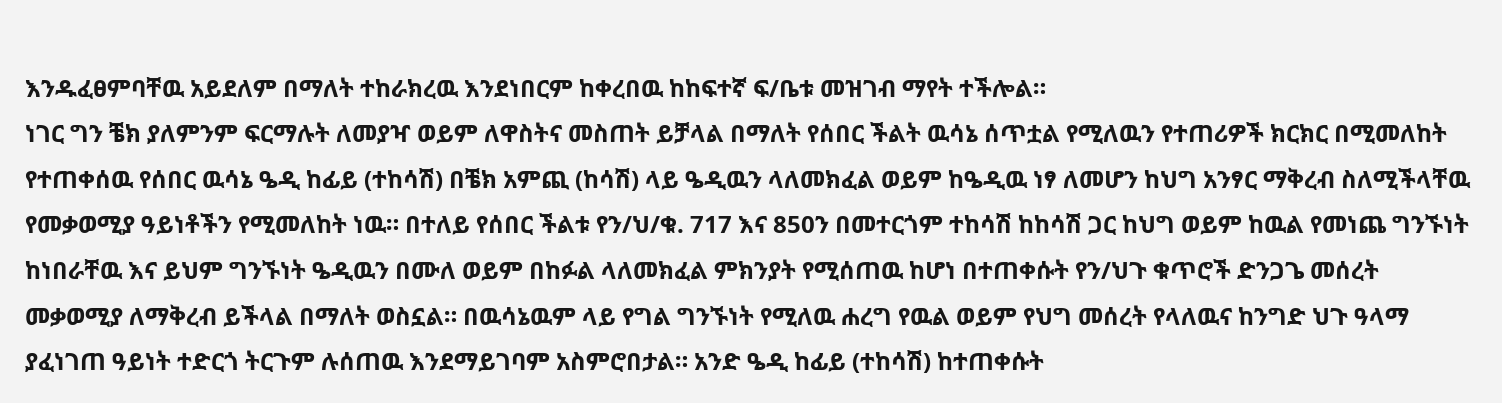እንዱፈፀምባቸዉ አይደለም በማለት ተከራክረዉ እንደነበርም ከቀረበዉ ከከፍተኛ ፍ/ቤቱ መዝገብ ማየት ተችሎል።
ነገር ግን ቼክ ያለምንም ፍርማሉት ለመያዣ ወይም ለዋስትና መስጠት ይቻላል በማለት የሰበር ችልት ዉሳኔ ሰጥቷል የሚለዉን የተጠሪዎች ክርክር በሚመለከት የተጠቀሰዉ የሰበር ዉሳኔ ዔዲ ከፊይ (ተከሳሽ) በቼክ አምጪ (ከሳሽ) ላይ ዔዲዉን ላለመክፈል ወይም ከዔዲዉ ነፃ ለመሆን ከህግ አንፃር ማቅረብ ስለሚችላቸዉ የመቃወሚያ ዓይነቶችን የሚመለከት ነዉ። በተለይ የሰበር ችልቱ የን/ህ/ቁ. 717 እና 850ን በመተርጎም ተከሳሽ ከከሳሽ ጋር ከህግ ወይም ከዉል የመነጨ ግንኙነት ከነበራቸዉ እና ይህም ግንኙነት ዔዲዉን በሙለ ወይም በከፉል ላለመክፈል ምክንያት የሚሰጠዉ ከሆነ በተጠቀሱት የን/ህጉ ቁጥሮች ድንጋጌ መሰረት መቃወሚያ ለማቅረብ ይችላል በማለት ወስኗል። በዉሳኔዉም ላይ የግል ግንኙነት የሚለዉ ሐረግ የዉል ወይም የህግ መሰረት የላለዉና ከንግድ ህጉ ዓላማ ያፈነገጠ ዓይነት ተድርጎ ትርጉም ሉሰጠዉ እንደማይገባም አስምሮበታል። አንድ ዔዲ ከፊይ (ተከሳሽ) ከተጠቀሱት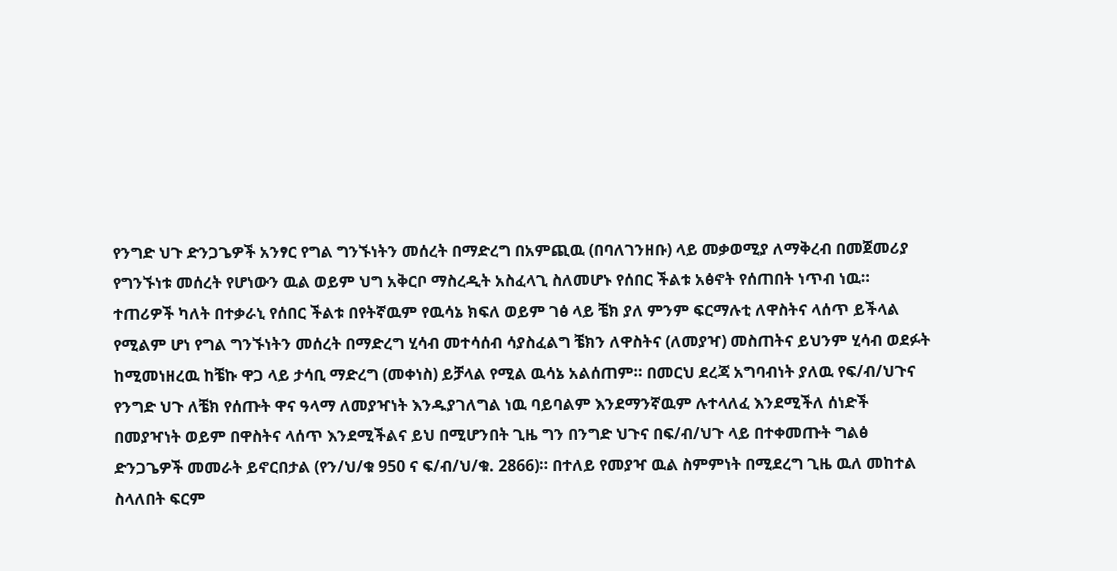የንግድ ህጉ ድንጋጌዎች አንፃር የግል ግንኙነትን መሰረት በማድረግ በአምጪዉ (በባለገንዘቡ) ላይ መቃወሚያ ለማቅረብ በመጀመሪያ የግንኙነቱ መሰረት የሆነውን ዉል ወይም ህግ አቅርቦ ማስረዲት አስፈላጊ ስለመሆኑ የሰበር ችልቱ አፅኖት የሰጠበት ነጥብ ነዉ።
ተጠሪዎች ካለት በተቃራኒ የሰበር ችልቱ በየትኛዉም የዉሳኔ ክፍለ ወይም ገፅ ላይ ቼክ ያለ ምንም ፍርማሉቲ ለዋስትና ላሰጥ ይችላል የሚልም ሆነ የግል ግንኙነትን መሰረት በማድረግ ሂሳብ መተሳሰብ ሳያስፈልግ ቼክን ለዋስትና (ለመያዣ) መስጠትና ይህንም ሂሳብ ወደፉት ከሚመነዘረዉ ከቼኩ ዋጋ ላይ ታሳቢ ማድረግ (መቀነስ) ይቻላል የሚል ዉሳኔ አልሰጠም። በመርህ ደረጃ አግባብነት ያለዉ የፍ/ብ/ህጉና የንግድ ህጉ ለቼክ የሰጡት ዋና ዓላማ ለመያዣነት እንዱያገለግል ነዉ ባይባልም እንደማንኛዉም ሉተላለፈ እንደሚችለ ሰነድች በመያዣነት ወይም በዋስትና ላሰጥ እንደሚችልና ይህ በሚሆንበት ጊዜ ግን በንግድ ህጉና በፍ/ብ/ህጉ ላይ በተቀመጡት ግልፅ ድንጋጌዎች መመራት ይኖርበታል (የን/ህ/ቁ 950 ና ፍ/ብ/ህ/ቁ. 2866)። በተለይ የመያዣ ዉል ስምምነት በሚደረግ ጊዜ ዉለ መከተል ስላለበት ፍርም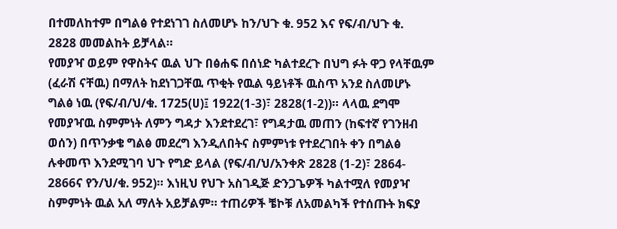በተመለከተም በግልፅ የተደነገገ ስለመሆኑ ከን/ህጉ ቁ. 952 እና የፍ/ብ/ህጉ ቁ.
2828 መመልከት ይቻላል።
የመያዣ ወይም የዋስትና ዉል ህጉ በፅሐፍ በሰነድ ካልተደረጉ በህግ ፉት ዋጋ የላቸዉም (ፈራሽ ናቸዉ) በማለት ከደነገጋቸዉ ጥቂት የዉል ዓይነቶች ዉስጥ አንደ ስለመሆኑ ግልፅ ነዉ (የፍ/ብ/ህ/ቁ. 1725(ሀ)፤ 1922(1-3)፣ 2828(1-2))። ላላዉ ደግሞ የመያዣዉ ስምምነት ለምን ግዳታ እንደተደረገ፣ የግዳታዉ መጠን (ከፍተኛ የገንዘብ ወሰን) በጥንቃቄ ግልፅ መደረግ እንዲለበትና ስምምነቱ የተደረገበት ቀን በግልፅ ሉቀመጥ እንደሚገባ ህጉ የግድ ይላል (የፍ/ብ/ህ/አንቀጽ 2828 (1-2)፣ 2864- 2866ና የን/ህ/ቁ. 952)። እነዚህ የህጉ አስገዲጅ ድንጋጌዎች ካልተሟለ የመያዣ ስምምነት ዉል አለ ማለት አይቻልም። ተጠሪዎች ቼኮቹ ለአመልካች የተሰጡት ክፍያ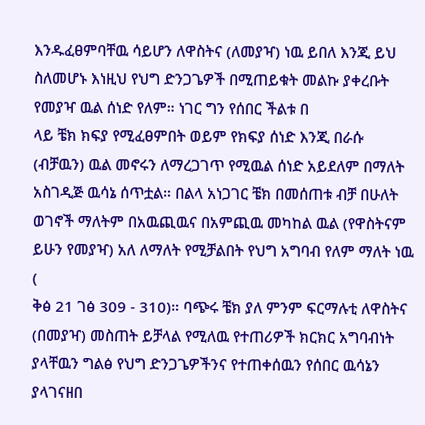እንዱፈፀምባቸዉ ሳይሆን ለዋስትና (ለመያዣ) ነዉ ይበለ እንጂ ይህ ስለመሆኑ እነዚህ የህግ ድንጋጌዎች በሚጠይቁት መልኩ ያቀረቡት የመያዣ ዉል ሰነድ የለም። ነገር ግን የሰበር ችልቱ በ
ላይ ቼክ ክፍያ የሚፈፀምበት ወይም የክፍያ ሰነድ እንጂ በራሱ (ብቻዉን) ዉል መኖሩን ለማረጋገጥ የሚዉል ሰነድ አይደለም በማለት አስገዲጅ ዉሳኔ ሰጥቷል። በልላ አነጋገር ቼክ በመሰጠቱ ብቻ በሁለት ወገኖች ማለትም በአዉጪዉና በአምጪዉ መካከል ዉል (የዋስትናም ይሁን የመያዣ) አለ ለማለት የሚቻልበት የህግ አግባብ የለም ማለት ነዉ (
ቅፅ 21 ገፅ 309 - 310)። ባጭሩ ቼክ ያለ ምንም ፍርማሉቲ ለዋስትና (በመያዣ) መስጠት ይቻላል የሚለዉ የተጠሪዎች ክርክር አግባብነት ያላቸዉን ግልፅ የህግ ድንጋጌዎችንና የተጠቀሰዉን የሰበር ዉሳኔን ያላገናዘበ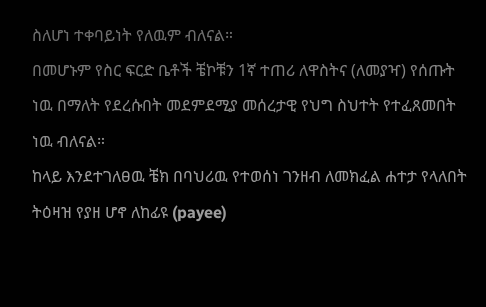ስለሆነ ተቀባይነት የለዉም ብለናል።
በመሆኑም የስር ፍርድ ቤቶች ቼኮቹን 1ኛ ተጠሪ ለዋስትና (ለመያዣ) የሰጡት ነዉ በማለት የደረሱበት መደምደሚያ መሰረታዊ የህግ ስህተት የተፈጸመበት ነዉ ብለናል።
ከላይ እንደተገለፀዉ ቼክ በባህሪዉ የተወሰነ ገንዘብ ለመክፈል ሐተታ የላለበት ትዕዛዝ የያዘ ሆኖ ለከፊዩ (payee)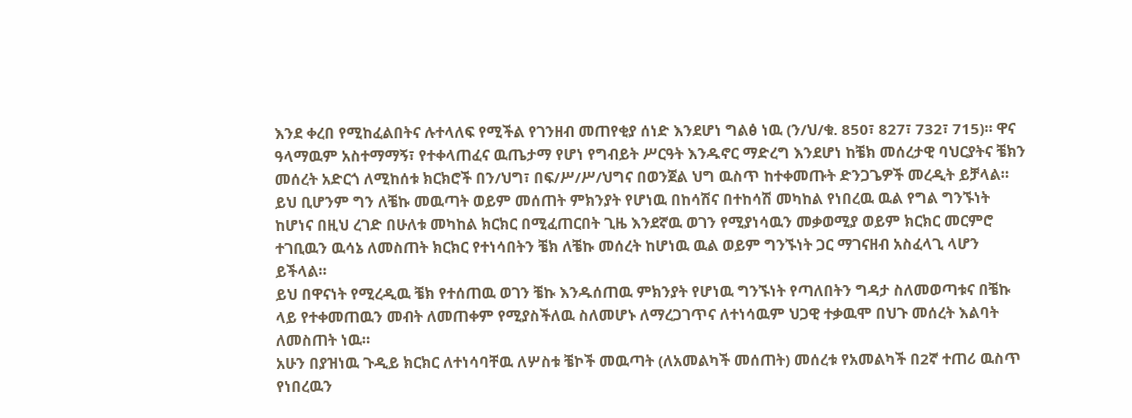እንደ ቀረበ የሚከፈልበትና ሉተላለፍ የሚችል የገንዘብ መጠየቂያ ሰነድ እንደሆነ ግልፅ ነዉ (ን/ህ/ቁ. 850፣ 827፣ 732፣ 715)። ዋና ዓላማዉም አስተማማኝ፣ የተቀላጠፈና ዉጤታማ የሆነ የግብይት ሥርዓት እንዱኖር ማድረግ እንደሆነ ከቼክ መሰረታዊ ባህርያትና ቼክን መሰረት አድርጎ ለሚከሰቱ ክርክሮች በን/ህግ፣ በፍ/ሥ/ሥ/ህግና በወንጀል ህግ ዉስጥ ከተቀመጡት ድንጋጌዎች መረዲት ይቻላል። ይህ ቢሆንም ግን ለቼኩ መዉጣት ወይም መሰጠት ምክንያት የሆነዉ በከሳሽና በተከሳሽ መካከል የነበረዉ ዉል የግል ግንኙነት ከሆነና በዚህ ረገድ በሁለቱ መካከል ክርክር በሚፈጠርበት ጊዜ እንደኛዉ ወገን የሚያነሳዉን መቃወሚያ ወይም ክርክር መርምሮ ተገቢዉን ዉሳኔ ለመስጠት ክርክር የተነሳበትን ቼክ ለቼኩ መሰረት ከሆነዉ ዉል ወይም ግንኙነት ጋር ማገናዘብ አስፈላጊ ላሆን ይችላል።
ይህ በዋናነት የሚረዲዉ ቼክ የተሰጠዉ ወገን ቼኩ እንዱሰጠዉ ምክንያት የሆነዉ ግንኙነት የጣለበትን ግዳታ ስለመወጣቱና በቼኩ ላይ የተቀመጠዉን መብት ለመጠቀም የሚያስችለዉ ስለመሆኑ ለማረጋገጥና ለተነሳዉም ህጋዊ ተቃዉሞ በህጉ መሰረት እልባት ለመስጠት ነዉ።
አሁን በያዝነዉ ጉዲይ ክርክር ለተነሳባቸዉ ለሦስቱ ቼኮች መዉጣት (ለአመልካች መሰጠት) መሰረቱ የአመልካች በ2ኛ ተጠሪ ዉስጥ የነበረዉን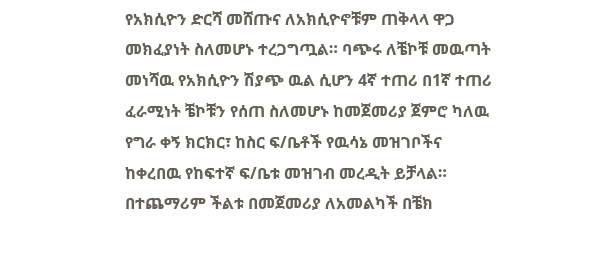የአክሲዮን ድርሻ መሸጡና ለአክሲዮኖቹም ጠቅላላ ዋጋ መክፈያነት ስለመሆኑ ተረጋግጧል። ባጭሩ ለቼኮቹ መዉጣት መነሻዉ የአክሲዮን ሽያጭ ዉል ሲሆን 4ኛ ተጠሪ በ1ኛ ተጠሪ ፈራሚነት ቼኮቹን የሰጠ ስለመሆኑ ከመጀመሪያ ጀምሮ ካለዉ የግራ ቀኝ ክርክር፣ ከስር ፍ/ቤቶች የዉሳኔ መዝገቦችና ከቀረበዉ የከፍተኛ ፍ/ቤቱ መዝገብ መረዲት ይቻላል።
በተጨማሪም ችልቱ በመጀመሪያ ለአመልካች በቼክ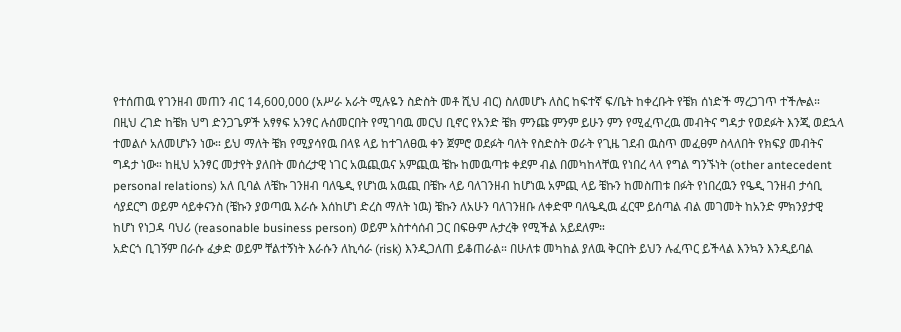የተሰጠዉ የገንዘብ መጠን ብር 14,600,000 (አሥራ አራት ሚሉዬን ስድስት መቶ ሺህ ብር) ስለመሆኑ ለስር ከፍተኛ ፍ/ቤት ከቀረቡት የቼክ ሰነድች ማረጋገጥ ተችሎል።
በዚህ ረገድ ከቼክ ህግ ድንጋጌዎች አፃፃፍ አንፃር ሉሰመርበት የሚገባዉ መርህ ቢኖር የአንድ ቼክ ምንጩ ምንም ይሁን ምን የሚፈጥረዉ መብትና ግዳታ የወደፉት እንጂ ወደኋላ ተመልሶ አለመሆኑን ነው። ይህ ማለት ቼክ የሚያሳየዉ በላዩ ላይ ከተገለፀዉ ቀን ጀምሮ ወደፉት ባለት የስድስት ወራት የጊዜ ገደብ ዉስጥ መፈፀም ስላለበት የክፍያ መብትና ግዳታ ነው። ከዚህ አንፃር መታየት ያለበት መሰረታዊ ነገር አዉጪዉና አምጪዉ ቼኩ ከመዉጣቱ ቀደም ብል በመካከላቸዉ የነበረ ላላ የግል ግንኙነት (other antecedent personal relations) አለ ቢባል ለቼኩ ገንዘብ ባለዔዲ የሆነዉ አዉጪ በቼኩ ላይ ባለገንዘብ ከሆነዉ አምጪ ላይ ቼኩን ከመስጠቱ በፉት የነበረዉን የዔዲ ገንዘብ ታሳቢ ሳያደርግ ወይም ሳይቀናንስ (ቼኩን ያወጣዉ እራሱ እሰከሆነ ድረስ ማለት ነዉ) ቼኩን ለአሁን ባለገንዘቡ ለቀድሞ ባለዔዲዉ ፈርሞ ይሰጣል ብል መገመት ከአንድ ምክንያታዊ ከሆነ የነጋዳ ባህሪ (reasonable business person) ወይም አስተሳሰብ ጋር በፍፁም ሉታረቅ የሚችል አይደለም።
አድርጎ ቢገኝም በራሱ ፈቃድ ወይም ቸልተኝነት እራሱን ለኪሳራ (risk) እንዲጋለጠ ይቆጠራል። በሁለቱ መካከል ያለዉ ቅርበት ይህን ሉፈጥር ይችላል እንኳን እንዲይባል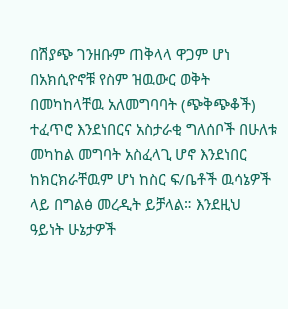በሽያጭ ገንዘቡም ጠቅላላ ዋጋም ሆነ በአክሲዮኖቹ የስም ዝዉውር ወቅት በመካከላቸዉ አለመግባባት (ጭቅጭቆች) ተፈጥሮ እንደነበርና አስታራቂ ግለሰቦች በሁለቱ መካከል መግባት አስፈላጊ ሆኖ እንደነበር ከክርክራቸዉም ሆነ ከስር ፍ/ቤቶች ዉሳኔዎች ላይ በግልፅ መረዲት ይቻላል። እንደዚህ ዓይነት ሁኔታዎች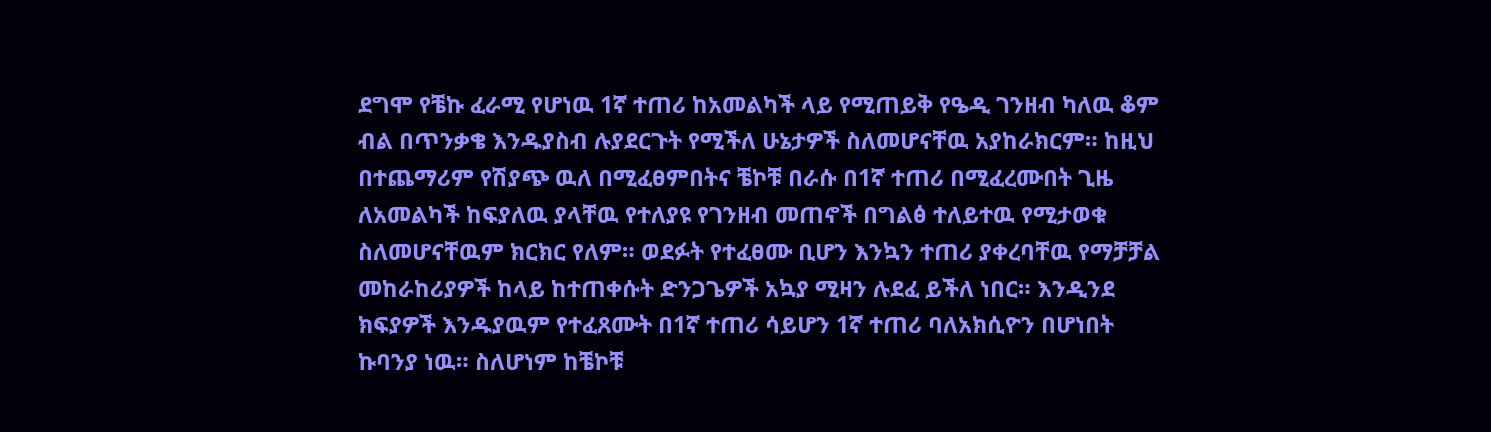ደግሞ የቼኩ ፈራሚ የሆነዉ 1ኛ ተጠሪ ከአመልካች ላይ የሚጠይቅ የዔዲ ገንዘብ ካለዉ ቆም ብል በጥንቃቄ እንዱያስብ ሉያደርጉት የሚችለ ሁኔታዎች ስለመሆናቸዉ አያከራክርም። ከዚህ በተጨማሪም የሽያጭ ዉለ በሚፈፀምበትና ቼኮቹ በራሱ በ1ኛ ተጠሪ በሚፈረሙበት ጊዜ ለአመልካች ከፍያለዉ ያላቸዉ የተለያዩ የገንዘብ መጠኖች በግልፅ ተለይተዉ የሚታወቁ ስለመሆናቸዉም ክርክር የለም። ወደፉት የተፈፀሙ ቢሆን እንኳን ተጠሪ ያቀረባቸዉ የማቻቻል መከራከሪያዎች ከላይ ከተጠቀሱት ድንጋጌዎች አኳያ ሚዛን ሉደፈ ይችለ ነበር። እንዲንደ ክፍያዎች እንዱያዉም የተፈጸሙት በ1ኛ ተጠሪ ሳይሆን 1ኛ ተጠሪ ባለአክሲዮን በሆነበት ኩባንያ ነዉ። ስለሆነም ከቼኮቹ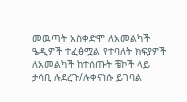መዉጣት አስቀድሞ ለአመልካች ዔዲዎች ተፈፅሟል የተባለት ክፍያዎች ለአመልካች ከተሰጡት ቼኮች ላይ ታሳቢ ሉደረጉ/ሉቀናነሱ ይገባል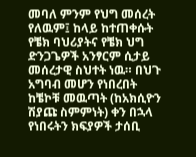መባለ ምንም የህግ መሰረት የለዉም፤ ከላይ ከተጠቀሱት የቼክ ባህሪያትና የቼክ ህግ ድንጋጌዎች አንፃርም ሲታይ መሰረታዊ ስህተት ነዉ። በህጉ አግባብ መሆን የነበረበት ከቼኮቹ መዉጣት (ከአክሲዮን ሽያጩ ስምምነት) ቀን በኋላ የነበሩትን ክፍያዎች ታሰቢ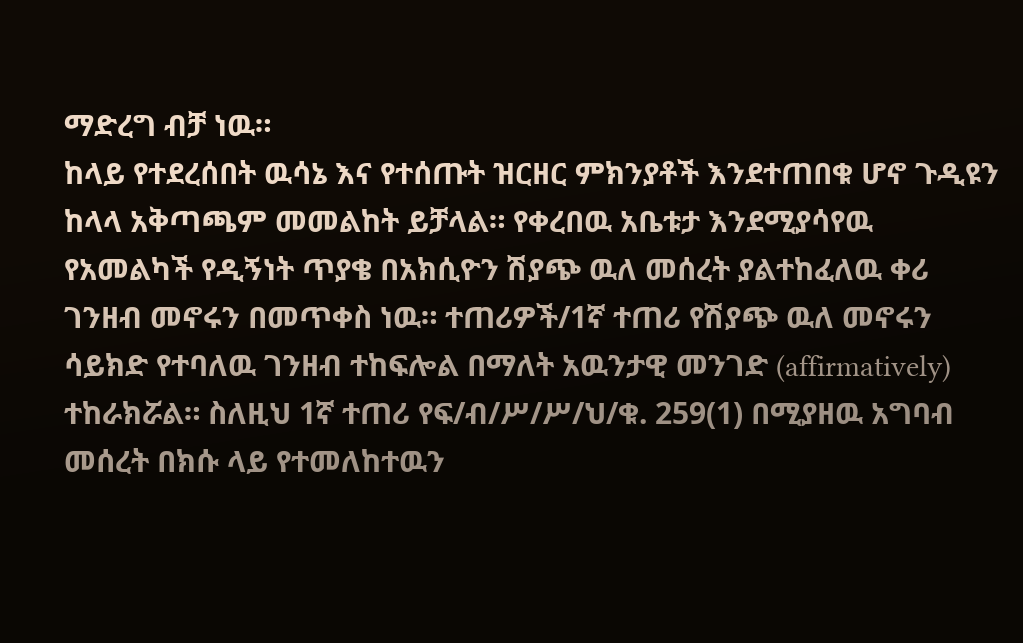ማድረግ ብቻ ነዉ።
ከላይ የተደረሰበት ዉሳኔ እና የተሰጡት ዝርዘር ምክንያቶች እንደተጠበቁ ሆኖ ጉዲዩን ከላላ አቅጣጫም መመልከት ይቻላል። የቀረበዉ አቤቱታ እንደሚያሳየዉ የአመልካች የዲኝነት ጥያቄ በአክሲዮን ሽያጭ ዉለ መሰረት ያልተከፈለዉ ቀሪ ገንዘብ መኖሩን በመጥቀስ ነዉ። ተጠሪዎች/1ኛ ተጠሪ የሽያጭ ዉለ መኖሩን ሳይክድ የተባለዉ ገንዘብ ተከፍሎል በማለት አዉንታዊ መንገድ (affirmatively) ተከራክሯል። ስለዚህ 1ኛ ተጠሪ የፍ/ብ/ሥ/ሥ/ህ/ቁ. 259(1) በሚያዘዉ አግባብ መሰረት በክሱ ላይ የተመለከተዉን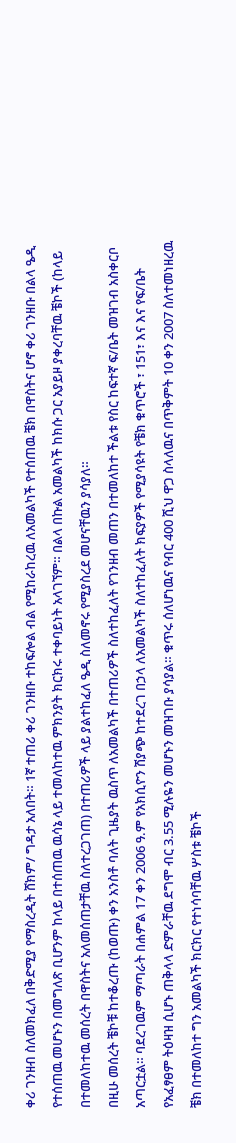ቀሪ ገንዘብ ስለመክፈለ በቅድሚያ የማስረዲት ሸክም/ ግዳታ አለበት። 1ኛ ተጠሪ ቀሪ ገንዘቡ ተከፍሎል ብል የሚከራከረዉ ለአመልካች የተሰጠዉ ቼክ በዋስትና ሆኖ ቀሪ ገንዘቡ በልላ ዔዲ የተሰጠዉ መሆኑን በመግለጽ ቢሆንም ከላይ በተሰጠዉ ዉሳኔ ላይ ተመለከተዉ ምክንያት ክርክሩ ተቀባይነት አላገኘም። በልላ በኩል አመልካች ከክሱ ጋር አያይዞ ያቀረባቸዉ ቼኮች (ከላይ በተመለከተዉ መሰረት በዋስትና አለመሰጠታቸዉ ስለተረጋገጠ) በተጠሪዎች ላይ ያልተከፈለ ዔዲ ስለመኖሩ የሚያስረደ መሆናቸዉን ያሳያለ።
በዚሁ መሰረት ቼኮቹ ከተቆረጡ (ከወጡ) ቀን አንስቶ ባለት ጊዜያት ዉስጥ ለአመልካች በተጠሪዎች ስለተከፈለት የገንዘብ መጠን በተመለከተ ችልቱ የስር ከፍተኛ ፍ/ቤት መዝገብ አስቀርቦ አጣርቷል። ባደረገዉም ማጣራት በሐምል 17 ቀን 2006 ዓ.ም የአክሲዮን ሽያጭ ከተደረገ በኃላ ለአመልካች ስለተከፈለት ክፍያዎች የሚያሳዩት የቼክ ቁጥሮች ፣ 151፣ እና እና የፍ/ቤት የአፈፃፀም ትዕዛዝ ሲሆኑ ጠቅላላ ድምራቸዉ ደግሞ ብር 3.55 ሚሉዬን መሆኑን መዝገቡ ያሳያል። ቁጥሩ ሰለሆነዉና የብር 400 ሺህ ዋጋ ስላለዉና በጥቅምት 10 ቀን 2007 ስለተመነዘረዉ ቼክ በተመለከተ ግን አመልካች ክርክር የተነሳባቸዉ ሦስቱ ቼኮች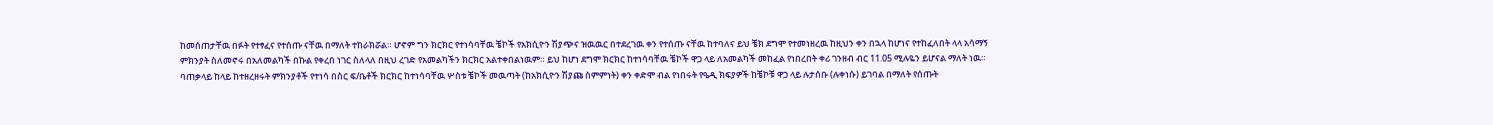ከመሰጠታቸዉ በፉት የተፃፈና የተሰጡ ናቸዉ በማለት ተከራክሯል። ሆኖም ግን ክርክር የተነሳባቸዉ ቼኮች የአክሲዮን ሽያጭና ዝዉዉር በተደረገዉ ቀን የተሰጡ ናቸዉ ከተባለና ይህ ቼክ ደግሞ የተመነዘረዉ ከዚህን ቀን በኋላ ከሆነና የተከፈለበት ላላ አሳማኝ ምክንያት ስለመኖሩ በአለመልካች በኩል የቀረበ ነገር ስለላለ በዚህ ረገድ የአመልካችን ክርክር አልተቀበልነዉም። ይህ ከሆነ ደግሞ ክርክር ከተነሳባቸዉ ቼኮች ዋጋ ላይ ለአመልካች መከፈል የነበረበት ቀሪ ገንዘብ ብር 11.05 ሚሉዬን ይሆናል ማለት ነዉ።
ባጠቃላይ ከላይ ከተዘረዘሩት ምክንያቶች የተነሳ በስር ፍ/ቤቶች ክርክር ከተነሳባቸዉ ሦስቱ ቼኮች መዉጣት (ከአክሲዮን ሽያጩ ስምምነት) ቀን ቀድሞ ብል የነበሩት የዔዲ ክፍያዎች ከቼኮቹ ዋጋ ላይ ሉታሰቡ (ሉቀነሱ) ይገባል በማለት የሰጡት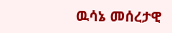ዉሳኔ መሰረታዊ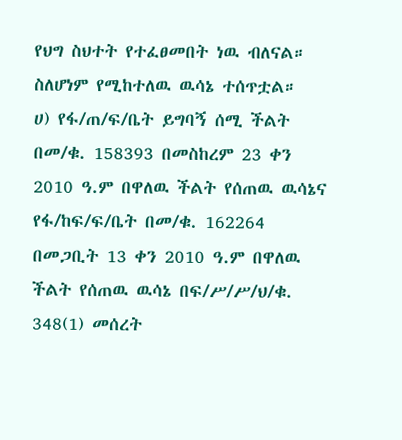የህግ ስህተት የተፈፀመበት ነዉ ብለናል። ስለሆነም የሚከተለዉ ዉሳኔ ተሰጥቷል።
ሀ) የፋ/ጠ/ፍ/ቤት ይግባኝ ሰሚ ችልት በመ/ቁ. 158393 በመስከረም 23 ቀን 2010 ዓ.ም በዋለዉ ችልት የሰጠዉ ዉሳኔና የፋ/ከፍ/ፍ/ቤት በመ/ቁ. 162264 በመጋቢት 13 ቀን 2010 ዓ.ም በዋለዉ ችልት የሰጠዉ ዉሳኔ በፍ/ሥ/ሥ/ህ/ቁ. 348(1) መሰረት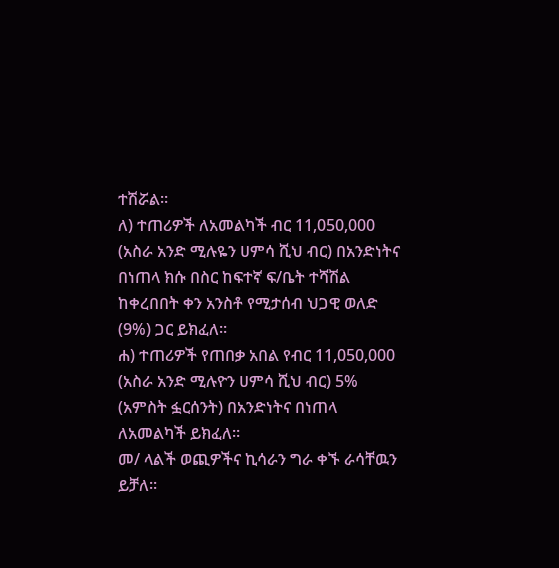ተሽሯል።
ለ) ተጠሪዎች ለአመልካች ብር 11,050,000 (አስራ አንድ ሚሉዬን ሀምሳ ሺህ ብር) በአንድነትና በነጠላ ክሱ በስር ከፍተኛ ፍ/ቤት ተሻሽል ከቀረበበት ቀን አንስቶ የሚታሰብ ህጋዊ ወለድ (9%) ጋር ይክፈለ።
ሐ) ተጠሪዎች የጠበቃ አበል የብር 11,050,000 (አስራ አንድ ሚሉዮን ሀምሳ ሺህ ብር) 5% (አምስት ፏርሰንት) በአንድነትና በነጠላ ለአመልካች ይክፈለ።
መ/ ላልች ወጪዎችና ኪሳራን ግራ ቀኙ ራሳቸዉን ይቻለ።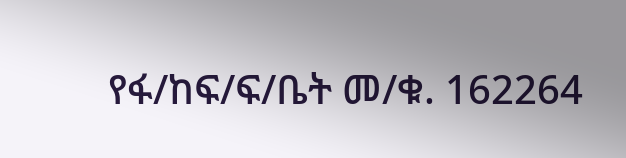የፋ/ከፍ/ፍ/ቤት መ/ቁ. 162264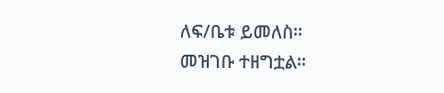ለፍ/ቤቱ ይመለስ።
መዝገቡ ተዘግቷል።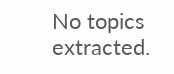No topics extracted.